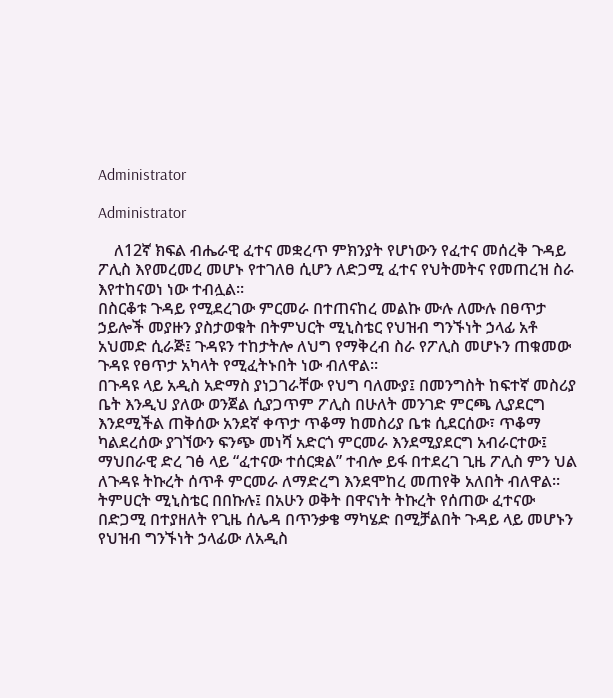Administrator

Administrator

    ለ12ኛ ክፍል ብሔራዊ ፈተና መቋረጥ ምክንያት የሆነውን የፈተና መሰረቅ ጉዳይ ፖሊስ እየመረመረ መሆኑ የተገለፀ ሲሆን ለድጋሚ ፈተና የህትመትና የመጠረዝ ስራ እየተከናወነ ነው ተብሏል፡፡
በስርቆቱ ጉዳይ የሚደረገው ምርመራ በተጠናከረ መልኩ ሙሉ ለሙሉ በፀጥታ ኃይሎች መያዙን ያስታወቁት በትምህርት ሚኒስቴር የህዝብ ግንኙነት ኃላፊ አቶ አህመድ ሲራጅ፤ ጉዳዩን ተከታትሎ ለህግ የማቅረብ ስራ የፖሊስ መሆኑን ጠቁመው ጉዳዩ የፀጥታ አካላት የሚፈትኑበት ነው ብለዋል፡፡
በጉዳዩ ላይ አዲስ አድማስ ያነጋገራቸው የህግ ባለሙያ፤ በመንግስት ከፍተኛ መስሪያ ቤት እንዲህ ያለው ወንጀል ሲያጋጥም ፖሊስ በሁለት መንገድ ምርጫ ሊያደርግ እንደሚችል ጠቅሰው አንደኛ ቀጥታ ጥቆማ ከመስሪያ ቤቱ ሲደርሰው፣ ጥቆማ ካልደረሰው ያገኘውን ፍንጭ መነሻ አድርጎ ምርመራ እንደሚያደርግ አብራርተው፤ ማህበራዊ ድረ ገፅ ላይ “ፈተናው ተሰርቋል” ተብሎ ይፋ በተደረገ ጊዜ ፖሊስ ምን ህል ለጉዳዩ ትኩረት ሰጥቶ ምርመራ ለማድረግ እንደሞከረ መጠየቅ አለበት ብለዋል፡፡ ትምሀርት ሚኒስቴር በበኩሉ፤ በአሁን ወቅት በዋናነት ትኩረት የሰጠው ፈተናው በድጋሚ በተያዘለት የጊዜ ሰሌዳ በጥንቃቄ ማካሄድ በሚቻልበት ጉዳይ ላይ መሆኑን የህዝብ ግንኙነት ኃላፊው ለአዲስ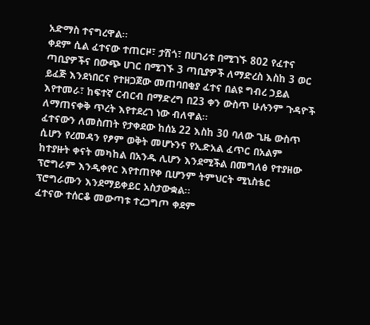አድማስ ተናግረዋል፡፡
ቀደም ሲል ፈተናው ተጠርዞ፣ ታሽጎ፣ በሀገሪቱ በሚገኙ 802 የፈተና ጣቢያዎችና በውጭ ሀገር በሚገኙ 3 ጣቢያዎች ለማድረስ እስከ 3 ወር ይፈጅ እንደነበርና የተዘጋጀው መጠባበቂያ ፈተና በልዩ ግብረ ኃይል እየተመራ፣ ከፍተኛ ርብርብ በማድረግ በ23 ቀን ውስጥ ሁሉንም ጉዳዮች ለማጠናቀቅ ጥረት እየተደረገ ነው ብለዋል፡፡
ፈተናውን ለመስጠት የታቀደው ከሰኔ 22 እስከ 30 ባለው ጊዜ ውስጥ ሲሆን የረመዳን የፆም ወቅት መሆኑንና የኢድአል ፈጥር በአልም ከተያዙት ቀናት መካከል በአንዱ ሊሆን እንደሚችል በመግለፅ የተያዘው ፕሮግራም እንዲቀየር እየተጠየቀ ቢሆንም ትምህርት ሚኒስቴር ፕሮግራሙን እንደማይቀይር አስታውቋል፡፡
ፈተናው ተሰርቆ መውጣቱ ተረጋግጦ ቀደም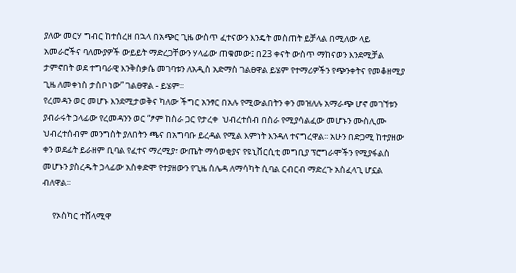ያለው መርሃ ግብር ከተሰረዘ በኋላ በአጭር ጊዜ ውስጥ ፈተናውን እንዴት መስጠት ይቻላል በሚለው ላይ አመራሮችና ባለሙያዎች ውይይት ማድረጋቸውን ሃላፊው ጠቁመው፤ በ23 ቀናት ውስጥ ማከናወን እንደሚቻል ታምኖበት ወደ ተግባራዊ እንቅስቃሴ መገባቱን ለአዲስ አድማስ ገልፀዋል ይሄም የተማሪዎችን የጭንቀትና የመቆዘሚያ ጊዜ ለመቀነስ ታስቦ ነው” ገልፀዋል - ይሄም፡፡
የረመዳን ወር መሆኑ እንደሚታወቅና ካለው ችግር አንፃር በአሉ የሚውልበትን ቀን መዝለሉ አማራጭ ሆኖ መገኘቱን ያብራሩት ኃላፊው የረመዳንን ወር “ፆም ከስራ ጋር የታረቀ  ህብረተሰብ በስራ የሚያሳልፈው መሆኑን ሙስሊሙ ህብረተሰብም መንግስት ያለበትን ጫና በአግባቡ ይረዳል የሚል እምነት እንዳለ ተናግረዋል፡፡ አሁን በድጋሚ ከተያዘው ቀን ወደፊት ይራዘም ቢባል የፈተና ማረሚያ፣ ውጤት ማሳወቂያና የዩኒቨርሲቲ መግቢያ ፕሮግራሞችን የሚያፋልስ መሆኑን ያስረዱት ኃላፊው አስቀድሞ የተያዘውን የጊዜ ሰሌዳ ለማሳካት ሲባል ርብርብ ማድረጉ አስፈላጊ ሆኗል ብለዋል፡፡

     የኦስካር ተሸላሚዋ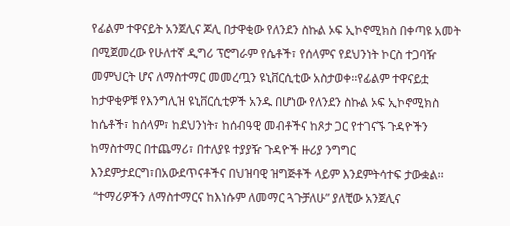የፊልም ተዋናይት አንጀሊና ጆሊ በታዋቂው የለንደን ስኩል ኦፍ ኢኮኖሚክስ በቀጣዩ አመት በሚጀመረው የሁለተኛ ዲግሪ ፕሮግራም የሴቶች፣ የሰላምና የደህንነት ኮርስ ተጋባዥ መምህርት ሆና ለማስተማር መመረጧን ዩኒቨርሲቲው አስታወቀ፡፡የፊልም ተዋናይቷ ከታዋቂዎቹ የእንግሊዝ ዩኒቨርሲቲዎች አንዱ በሆነው የለንደን ስኩል ኦፍ ኢኮኖሚክስ ከሴቶች፣ ከሰላም፣ ከደህንነት፣ ከሰብዓዊ መብቶችና ከጾታ ጋር የተገናኙ ጉዳዮችን ከማስተማር በተጨማሪ፣ በተለያዩ ተያያዥ ጉዳዮች ዙሪያ ንግግር እንደምታደርግ፣በአውደጥናቶችና በህዝባዊ ዝግጅቶች ላይም እንደምትሳተፍ ታውቋል፡፡
 “ተማሪዎችን ለማስተማርና ከእነሱም ለመማር ጓጉቻለሁ” ያለቺው አንጀሊና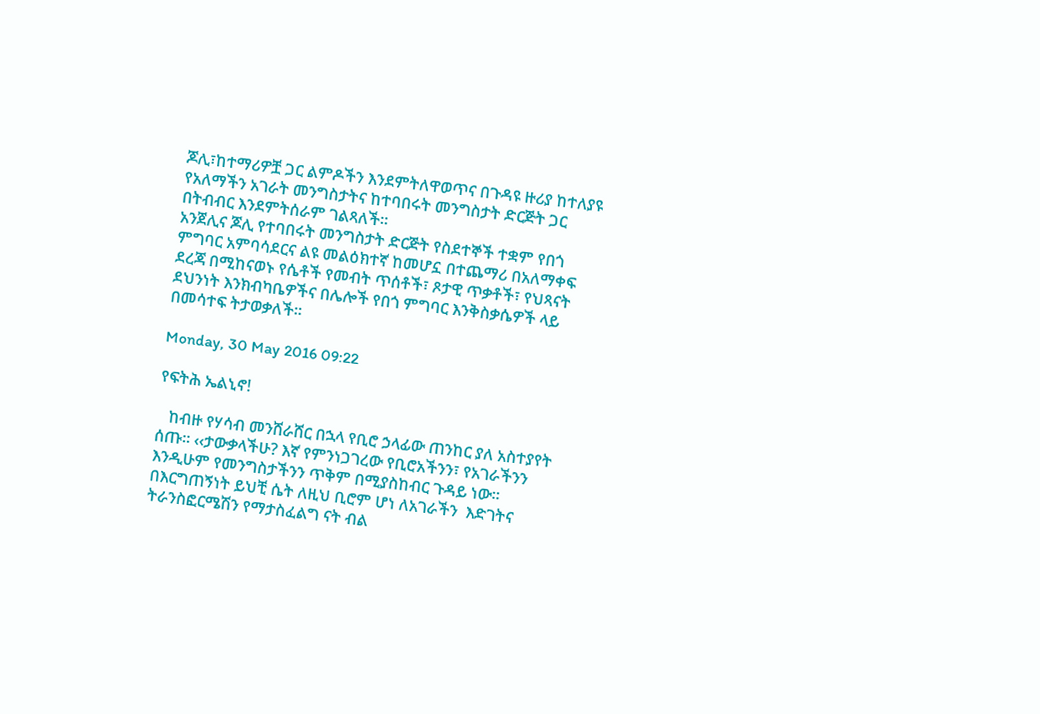ጆሊ፣ከተማሪዎቿ ጋር ልምዶችን እንደምትለዋወጥና በጉዳዩ ዙሪያ ከተለያዩ የአለማችን አገራት መንግስታትና ከተባበሩት መንግስታት ድርጅት ጋር በትብብር እንደምትሰራም ገልጻለች፡፡
አንጀሊና ጆሊ የተባበሩት መንግስታት ድርጅት የስደተኞች ተቋም የበጎ ምግባር አምባሳደርና ልዩ መልዕክተኛ ከመሆኗ በተጨማሪ በአለማቀፍ ደረጃ በሚከናወኑ የሴቶች የመብት ጥሰቶች፣ ጾታዊ ጥቃቶች፣ የህጻናት ደህንነት እንክብካቤዎችና በሌሎች የበጎ ምግባር እንቅስቃሴዎች ላይ በመሳተፍ ትታወቃለች፡፡

Monday, 30 May 2016 09:22

የፍትሕ ኤልኒኖ!

   ከብዙ የሃሳብ መንሸራሸር በኋላ የቢሮ ኃላፊው ጠንከር ያለ አስተያየት ሰጡ፡፡ ‹‹ታውቃላችሁ? እኛ የምንነጋገረው የቢሮአችንን፣ የአገራችንን እንዲሁም የመንግስታችንን ጥቅም በሚያስከብር ጉዳይ ነው፡፡ በእርግጠኝነት ይህቺ ሴት ለዚህ ቢሮም ሆነ ለአገራችን  እድገትና ትራንስፎርሜሽን የማታስፈልግ ናት ብል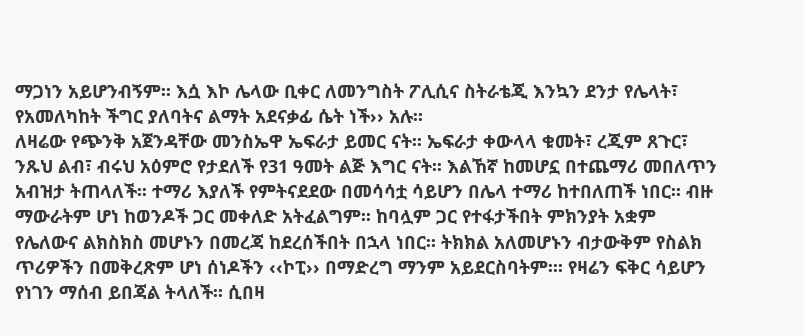ማጋነን አይሆንብኝም፡፡ እሷ እኮ ሌላው ቢቀር ለመንግስት ፖሊሲና ስትራቴጂ እንኳን ደንታ የሌላት፣ የአመለካከት ችግር ያለባትና ልማት አደናቃፊ ሴት ነች›› አሉ፡፡
ለዛሬው የጭንቅ አጀንዳቸው መንስኤዋ ኤፍራታ ይመር ናት፡፡ ኤፍራታ ቀውላላ ቁመት፣ ረጂም ጸጉር፣ ንጹህ ልብ፣ ብሩህ አዕምሮ የታደለች የ31 ዓመት ልጅ እግር ናት፡፡ እልኸኛ ከመሆኗ በተጨማሪ መበለጥን አብዝታ ትጠላለች፡፡ ተማሪ እያለች የምትናደደው በመሳሳቷ ሳይሆን በሌላ ተማሪ ከተበለጠች ነበር፡፡ ብዙ ማውራትም ሆነ ከወንዶች ጋር መቀለድ አትፈልግም፡፡ ከባሏም ጋር የተፋታችበት ምክንያት አቋም የሌለውና ልክስክስ መሆኑን በመረጃ ከደረሰችበት በኋላ ነበር፡፡ ትክክል አለመሆኑን ብታውቅም የስልክ ጥሪዎችን በመቅረጽም ሆነ ሰነዶችን ‹‹ኮፒ›› በማድረግ ማንም አይደርስባትም፡፡፡ የዛሬን ፍቅር ሳይሆን የነገን ማሰብ ይበጃል ትላለች፡፡ ሲበዛ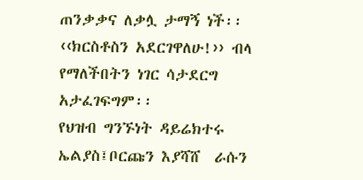ጠንቃቃና ለቃሏ ታማኝ ነች፡፡ ‹‹ክርስቶስን አደርገዋለሁ!›› ብላ የማለችበትን ነገር ሳታደርግ አታፈገፍግም፡፡
የህዝብ ግንኙነት ዳይሬክተሩ ኤልያስ፤ቦርጩን እያሻሸ  ራሱን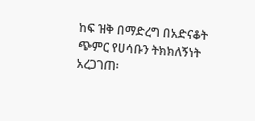ከፍ ዝቅ በማድረግ በአድናቆት ጭምር የሀሳቡን ትክክለኝነት አረጋገጠ፡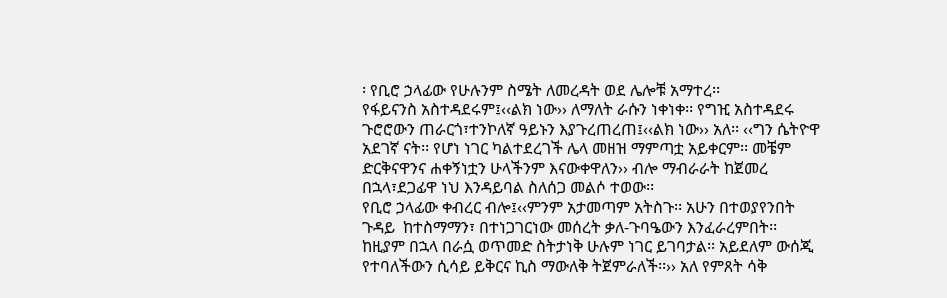፡ የቢሮ ኃላፊው የሁሉንም ስሜት ለመረዳት ወደ ሌሎቹ አማተረ፡፡
የፋይናንስ አስተዳደሩም፤‹‹ልክ ነው›› ለማለት ራሱን ነቀነቀ፡፡ የግዢ አስተዳደሩ ጉሮሮውን ጠራርጎ፣ተንኮለኛ ዓይኑን እያጉረጠረጠ፤‹‹ልክ ነው›› አለ፡፡ ‹‹ግን ሴትዮዋ አደገኛ ናት፡፡ የሆነ ነገር ካልተደረገች ሌላ መዘዝ ማምጣቷ አይቀርም፡፡ መቼም ድርቅናዋንና ሐቀኝነቷን ሁላችንም እናውቀዋለን›› ብሎ ማብራራት ከጀመረ በኋላ፣ደጋፊዋ ነህ እንዳይባል ስለሰጋ መልሶ ተወው፡፡
የቢሮ ኃላፊው ቀብረር ብሎ፤‹‹ምንም አታመጣም አትስጉ፡፡ አሁን በተወያየንበት ጉዳይ  ከተስማማን፣ በተነጋገርነው መሰረት ቃለ-ጉባዔውን እንፈራረምበት፡፡ ከዚያም በኋላ በራሷ ወጥመድ ስትታነቅ ሁሉም ነገር ይገባታል፡፡ አይደለም ውሰጂ የተባለችውን ሲሳይ ይቅርና ኪስ ማውለቅ ትጀምራለች፡፡›› አለ የምጸት ሳቅ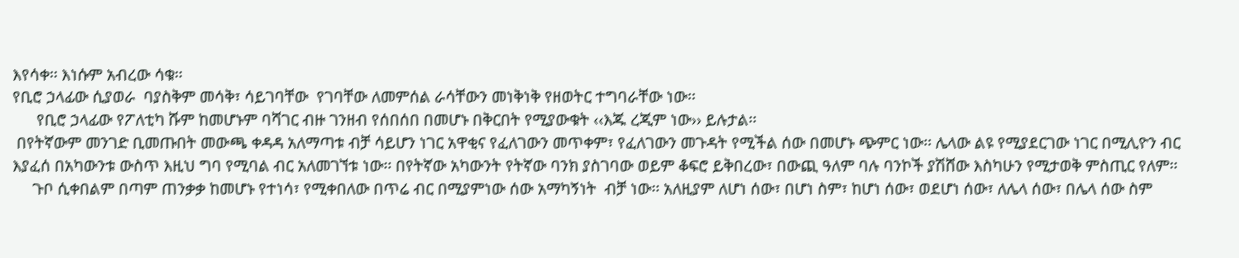እየሳቀ፡፡ እነሱም አብረው ሳቁ፡፡
የቢሮ ኃላፊው ሲያወራ  ባያስቅም መሳቅ፣ ሳይገባቸው  የገባቸው ለመምሰል ራሳቸውን መነቅነቅ የዘወትር ተግባራቸው ነው፡፡
      የቢሮ ኃላፊው የፖለቲካ ሹም ከመሆኑም ባሻገር ብዙ ገንዘብ የሰበሰበ በመሆኑ በቅርበት የሚያውቁት ‹‹እጁ ረጂም ነው›› ይሉታል፡፡
 በየትኛውም መንገድ ቢመጡበት መውጫ ቀዳዳ አለማጣቱ ብቻ ሳይሆን ነገር አዋቂና የፈለገውን መጥቀም፣ የፈለገውን መጉዳት የሚችል ሰው በመሆኑ ጭምር ነው፡፡ ሌላው ልዩ የሚያደርገው ነገር በሚሊዮን ብር እያፈሰ በአካውንቱ ውስጥ እዚህ ግባ የሚባል ብር አለመገኘቱ ነው፡፡ በየትኛው አካውንት የትኛው ባንክ ያስገባው ወይም ቆፍሮ ይቅበረው፣ በውጪ ዓለም ባሉ ባንኮች ያሽሸው እስካሁን የሚታወቅ ምስጢር የለም፡፡
     ጉቦ ሲቀበልም በጣም ጠንቃቃ ከመሆኑ የተነሳ፣ የሚቀበለው በጥሬ ብር በሚያምነው ሰው አማካኝነት  ብቻ ነው፡፡ አለዚያም ለሆነ ሰው፣ በሆነ ስም፣ ከሆነ ሰው፣ ወደሆነ ሰው፣ ለሌላ ሰው፣ በሌላ ሰው ስም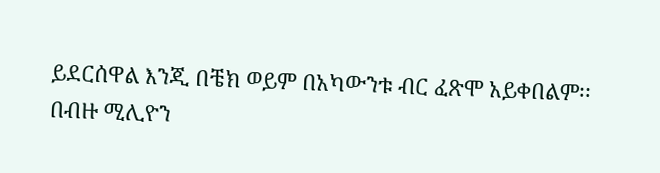ይደርሰዋል እንጂ በቼክ ወይም በአካውንቱ ብር ፈጽሞ አይቀበልም፡፡
በብዙ ሚሊዮን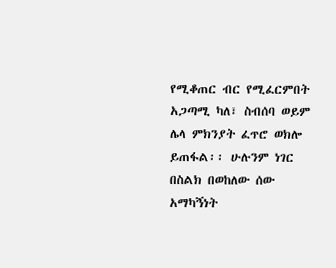የሚቆጠር ብር የሚፈርምበት አጋጣሚ ካለ፣ ስብሰባ ወይም ሌላ ምክንያት ፈጥሮ ወክሎ ይጠፋል፡፡ ሁሉንም ነገር በስልክ በወከለው ሰው አማካኝነት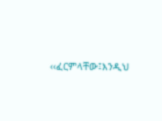‹‹ፈርምላቸው፤እንዲህ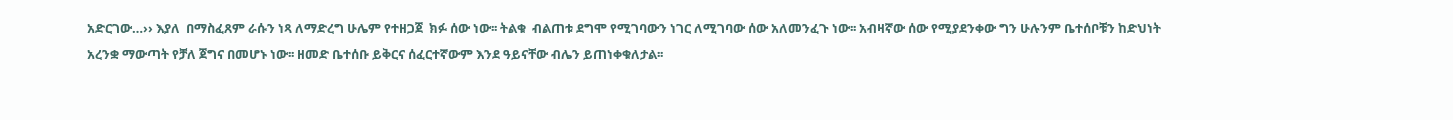አድርገው…›› እያለ  በማስፈጸም ራሱን ነጻ ለማድረግ ሁሌም የተዘጋጀ  ክፉ ሰው ነው፡፡ ትልቁ  ብልጠቱ ደግሞ የሚገባውን ነገር ለሚገባው ሰው አለመንፈጉ ነው፡፡ አብዛኛው ሰው የሚያደንቀው ግን ሁሉንም ቤተሰቦቹን ከድህነት አረንቋ ማውጣት የቻለ ጀግና በመሆኑ ነው፡፡ ዘመድ ቤተሰቡ ይቅርና ሰፈርተኛውም እንደ ዓይናቸው ብሌን ይጠነቀቁለታል፡፡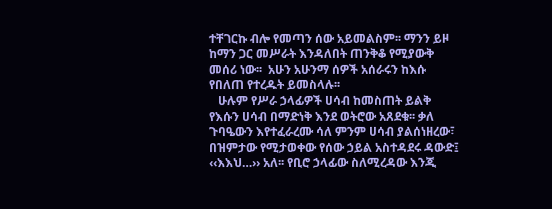ተቸገርኩ ብሎ የመጣን ሰው አይመልስም፡፡ ማንን ይዞ ከማን ጋር መሥራት እንዳለበት ጠንቅቆ የሚያውቅ መሰሪ ነው፡፡  አሁን አሁንማ ሰዎች አሰራሩን ከእሱ የበለጠ የተረዱት ይመስላሉ፡፡
   ሁሉም የሥራ ኃላፊዎች ሀሳብ ከመስጠት ይልቅ የእሱን ሀሳብ በማድነቅ እንደ ወትሮው አጸደቁ፡፡ ቃለ ጉባዔውን እየተፈራረሙ ሳለ ምንም ሀሳብ ያልሰነዘረው፣ በዝምታው የሚታወቀው የሰው ኃይል አስተዳደሩ ዳውድ፤ ‹‹እእህ…›› አለ፡፡ የቢሮ ኃላፊው ስለሚረዳው እንጂ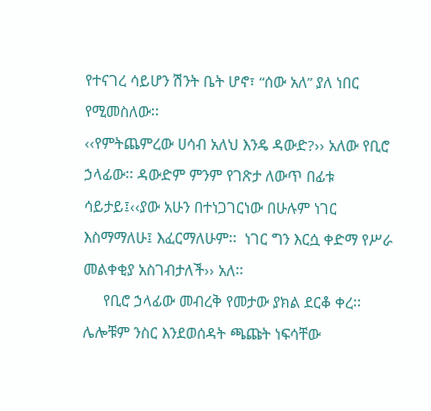የተናገረ ሳይሆን ሽንት ቤት ሆኖ፣ “ሰው አለ” ያለ ነበር የሚመስለው፡፡
‹‹የምትጨምረው ሀሳብ አለህ እንዴ ዳውድ?›› አለው የቢሮ ኃላፊው፡፡ ዳውድም ምንም የገጽታ ለውጥ በፊቱ ሳይታይ፤‹‹ያው አሁን በተነጋገርነው በሁሉም ነገር እስማማለሁ፤ እፈርማለሁም፡፡  ነገር ግን እርሷ ቀድማ የሥራ መልቀቂያ አስገብታለች›› አለ፡፡
     የቢሮ ኃላፊው መብረቅ የመታው ያክል ደርቆ ቀረ፡፡ ሌሎቹም ንስር እንደወሰዳት ጫጩት ነፍሳቸው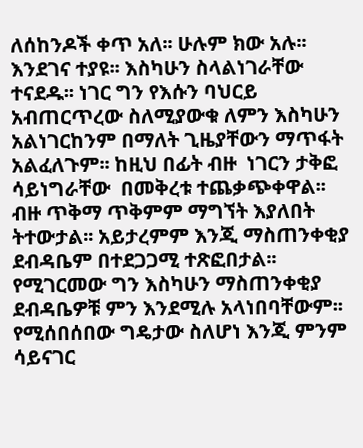ለሰከንዶች ቀጥ አለ፡፡ ሁሉም ክው አሉ፡፡ እንደገና ተያዩ፡፡ እስካሁን ስላልነገራቸው ተናደዱ፡፡ ነገር ግን የእሱን ባህርይ አብጠርጥረው ስለሚያውቁ ለምን እስካሁን አልነገርከንም በማለት ጊዜያቸውን ማጥፋት አልፈለጉም፡፡ ከዚህ በፊት ብዙ  ነገርን ታቅፎ ሳይነግራቸው  በመቅረቱ ተጨቃጭቀዋል፡፡ ብዙ ጥቅማ ጥቅምም ማግኘት እያለበት ትተውታል፡፡ አይታረምም እንጂ ማስጠንቀቂያ ደብዳቤም በተደጋጋሚ ተጽፎበታል፡፡ የሚገርመው ግን እስካሁን ማስጠንቀቂያ ደብዳቤዎቹ ምን እንደሚሉ አላነበባቸውም፡፡ የሚሰበሰበው ግዴታው ስለሆነ እንጂ ምንም ሳይናገር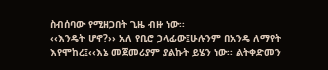ስብሰባው የሚዘጋበት ጊዜ ብዙ ነው፡፡
‹‹እንዴት ሆኖ?›› አለ የቢሮ ኃላፊው፤ሁሉንም በአንዴ ለማየት እየሞከረ፤‹‹እኔ መጀመሪያም ያልኩት ይሄን ነው፡፡ ልትቀድመን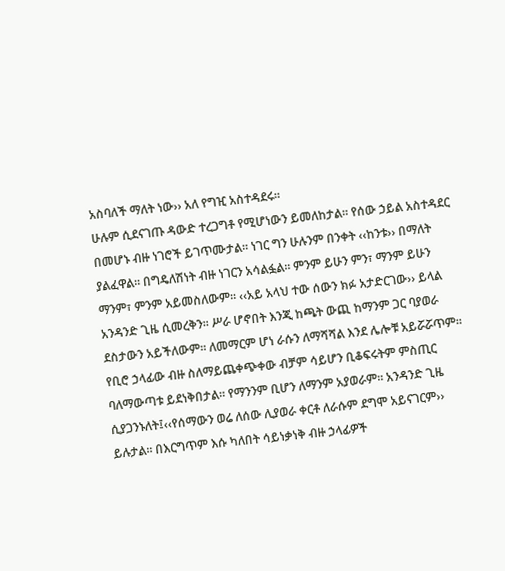አስባለች ማለት ነው›› አለ የግዢ አስተዳደሩ፡፡
ሁሉም ሲደናገጡ ዳውድ ተረጋግቶ የሚሆነውን ይመለከታል፡፡ የሰው ኃይል አስተዳደር በመሆኑ ብዙ ነገሮች ይገጥሙታል፡፡ ነገር ግን ሁሉንም በንቀት ‹‹ከንቱ›› በማለት ያልፈዋል፡፡ በግዴለሽነት ብዙ ነገርን አሳልፏል፡፡ ምንም ይሁን ምን፣ ማንም ይሁን ማንም፣ ምንም አይመስለውም፡፡ ‹‹አይ አላህ ተው ሰውን ክፉ አታድርገው›› ይላል አንዳንድ ጊዜ ሲመረቅን፡፡ ሥራ ሆኖበት እንጂ ከጫት ውጪ ከማንም ጋር ባያወራ ደስታውን አይችለውም፡፡ ለመማርም ሆነ ራሱን ለማሻሻል እንደ ሌሎቹ አይሯሯጥም፡፡ የቢሮ ኃላፊው ብዙ ስለማይጨቀጭቀው ብቻም ሳይሆን ቢቆፍሩትም ምስጢር ባለማውጣቱ ይደነቅበታል፡፡ የማንንም ቢሆን ለማንም አያወራም፡፡ አንዳንድ ጊዜ ሲያጋንኑለት፤‹‹የሰማውን ወሬ ለሰው ሊያወራ ቀርቶ ለራሱም ደግሞ አይናገርም›› ይሉታል፡፡ በእርግጥም እሱ ካለበት ሳይነቃነቅ ብዙ ኃላፊዎች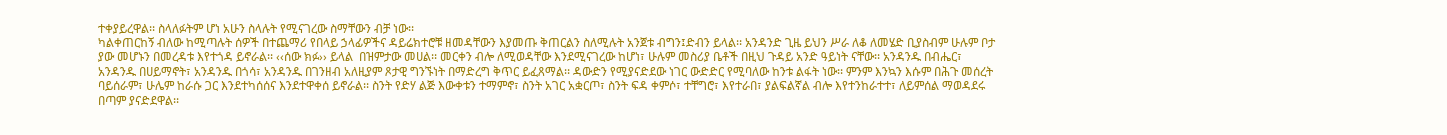ተቀያይረዋል፡፡ ስላለፉትም ሆነ አሁን ስላሉት የሚናገረው ስማቸውን ብቻ ነው፡፡
ካልቀጠርከኝ ብለው ከሚጣሉት ሰዎች በተጨማሪ የበላይ ኃላፊዎችና ዳይሬክተሮቹ ዘመዳቸውን እያመጡ ቅጠርልን ስለሚሉት አንጀቱ ብግን፤ድብን ይላል፡፡ አንዳንድ ጊዜ ይህን ሥራ ለቆ ለመሄድ ቢያስብም ሁሉም ቦታ ያው መሆኑን በመረዳቱ እየተጎዳ ይኖራል፡፡ ‹‹ሰው ክፉ›› ይላል  በዝምታው መሀል፡፡ መርቀን ብሎ ለሚወዳቸው እንደሚናገረው ከሆነ፣ ሁሉም መስሪያ ቤቶች በዚህ ጉዳይ አንድ ዓይነት ናቸው፡፡ አንዳንዱ በብሔር፣ አንዳንዱ በሀይማኖት፣ አንዳንዱ በጎሳ፣ አንዳንዱ በገንዘብ አለዚያም ጾታዊ ግንኙነት በማድረግ ቅጥር ይፈጸማል፡፡ ዳውድን የሚያናድደው ነገር ውድድር የሚባለው ከንቱ ልፋት ነው፡፡ ምንም እንኳን እሱም በሕጉ መሰረት ባይሰራም፣ ሁሌም ከራሱ ጋር እንደተካሰሰና እንደተዋቀሰ ይኖራል፡፡ ስንት የድሃ ልጅ እውቀቱን ተማምኖ፣ ስንት አገር አቋርጦ፣ ስንት ፍዳ ቀምሶ፣ ተቸግሮ፣ እየተራበ፣ ያልፍልኛል ብሎ እየተንከራተተ፣ ለይምሰል ማወዳደሩ በጣም ያናድደዋል፡፡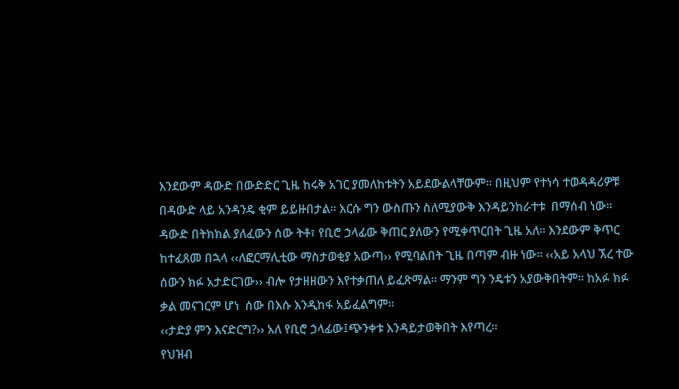እንደውም ዳውድ በውድድር ጊዜ ከሩቅ አገር ያመለከቱትን አይደውልላቸውም፡፡ በዚህም የተነሳ ተወዳዳሪዎቹ በዳውድ ላይ አንዳንዴ ቂም ይይዙበታል፡፡ እርሱ ግን ውስጡን ስለሚያውቅ እንዳይንከራተቱ  በማሰብ ነው፡፡  ዳውድ በትክክል ያለፈውን ሰው ትቶ፣ የቢሮ ኃላፊው ቅጠር ያለውን የሚቀጥርበት ጊዜ አለ፡፡ እንደውም ቅጥር ከተፈጸመ በኋላ ‹‹ለፎርማሊቲው ማስታወቂያ አውጣ›› የሚባልበት ጊዜ በጣም ብዙ ነው፡፡ ‹‹አይ አላህ ኧረ ተው ሰውን ክፉ አታድርገው›› ብሎ የታዘዘውን እየተቃጠለ ይፈጽማል፡፡ ማንም ግን ንዴቱን አያውቅበትም፡፡ ከአፉ ክፉ ቃል መናገርም ሆነ  ሰው በእሱ እንዲከፋ አይፈልግም፡፡
‹‹ታድያ ምን እናድርግ?›› አለ የቢሮ ኃላፊው፤ጭንቀቱ እንዳይታወቅበት እየጣረ፡፡
የህዝብ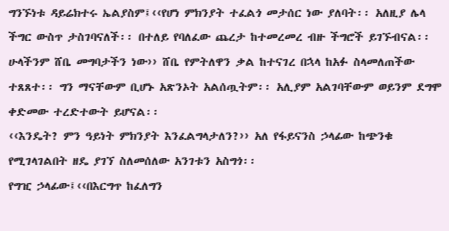ግንኙነቱ ዳይሬክተሩ ኤልያስም፤‹‹የሆነ ምክንያት ተፈልጎ መታሰር ነው ያለባት፡፡ አለዚያ ሌላ ችግር ውስጥ ታስገባናለች፡፡ በተለይ የባለፈው ጨረታ ከተመረመረ ብዙ ችግሮች ይገኙብናል፡፡ ሁላችንም ሸቤ መግባታችን ነው›› ሸቤ የምትለዋን ቃል ከተናገረ በኋላ ከአፉ ስላመለጠችው ተጸጸተ፡፡ ግን ማናቸውም ቢሆኑ አጽንኦት አልሰጧትም፡፡ አሊያም አልገባቸውም ወይንም ደግሞ ቀድመው ተረድተውት ይሆናል፡፡
‹‹እንዴት? ምን ዓይነት ምክንያት እንፈልግላታለን?›› አለ የፋይናንስ ኃላፊው ከጭንቁ የሚገላገልበት ዘዴ ያገኘ ስለመሰለው አንገቱን አስግጎ፡፡
የግዢ ኃላፊው፤‹‹በእርግጥ ከፈለግን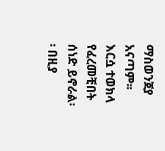ማስወንጀያ አናጣም፡፡ እርሷ ተወክላ የፈረመቺበት ሰነድ ይኖራል፡፡ በዚያ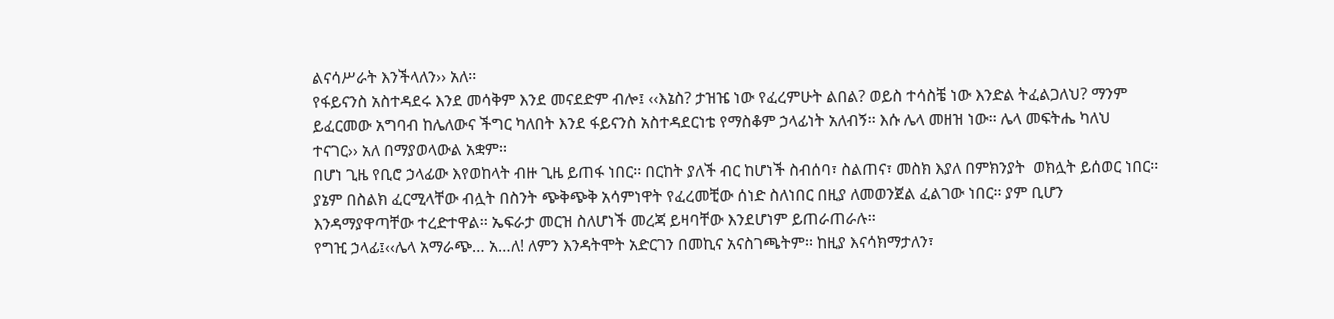ልናሳሥራት እንችላለን›› አለ፡፡
የፋይናንስ አስተዳደሩ እንደ መሳቅም እንደ መናደድም ብሎ፤ ‹‹እኔስ? ታዝዤ ነው የፈረምሁት ልበል? ወይስ ተሳስቼ ነው እንድል ትፈልጋለህ? ማንም ይፈርመው አግባብ ከሌለውና ችግር ካለበት እንደ ፋይናንስ አስተዳደርነቴ የማስቆም ኃላፊነት አለብኝ፡፡ እሱ ሌላ መዘዝ ነው፡፡ ሌላ መፍትሔ ካለህ ተናገር›› አለ በማያወላውል አቋም፡፡
በሆነ ጊዜ የቢሮ ኃላፊው እየወከላት ብዙ ጊዜ ይጠፋ ነበር፡፡ በርከት ያለች ብር ከሆነች ስብሰባ፣ ስልጠና፣ መስክ እያለ በምክንያት  ወክሏት ይሰወር ነበር፡፡ ያኔም በስልክ ፈርሚላቸው ብሏት በስንት ጭቅጭቅ አሳምነዋት የፈረመቺው ሰነድ ስለነበር በዚያ ለመወንጀል ፈልገው ነበር፡፡ ያም ቢሆን እንዳማያዋጣቸው ተረድተዋል፡፡ ኤፍራታ መርዝ ስለሆነች መረጃ ይዛባቸው እንደሆነም ይጠራጠራሉ፡፡
የግዢ ኃላፊ፤‹‹ሌላ አማራጭ… አ…ለ! ለምን እንዳትሞት አድርገን በመኪና አናስገጫትም፡፡ ከዚያ እናሳክማታለን፣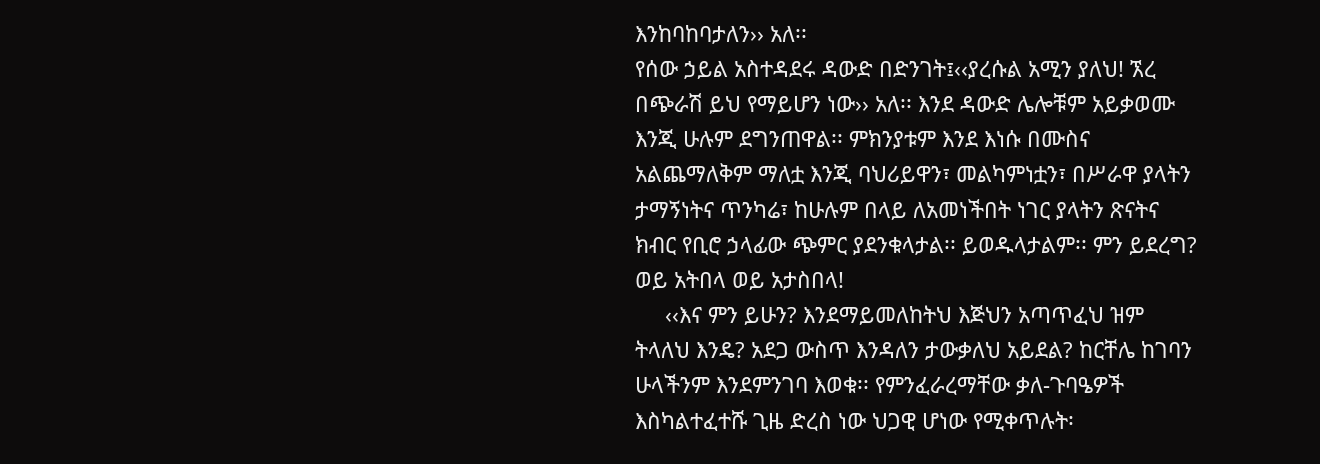እንከባከባታለን›› አለ፡፡
የሰው ኃይል አስተዳደሩ ዳውድ በድንገት፤‹‹ያረሱል አሚን ያለህ! ኧረ በጭራሽ ይህ የማይሆን ነው›› አለ፡፡ እንደ ዳውድ ሌሎቹም አይቃወሙ እንጂ ሁሉም ደግንጠዋል፡፡ ምክንያቱም እንደ እነሱ በሙስና አልጨማለቅም ማለቷ እንጂ ባህሪይዋን፣ መልካምነቷን፣ በሥራዋ ያላትን ታማኝነትና ጥንካሬ፣ ከሁሉም በላይ ለአመነችበት ነገር ያላትን ጽናትና ክብር የቢሮ ኃላፊው ጭምር ያደንቁላታል፡፡ ይወዱላታልም፡፡ ምን ይደረግ? ወይ አትበላ ወይ አታስበላ!
     ‹‹እና ምን ይሁን? እንደማይመለከትህ እጅህን አጣጥፈህ ዝም ትላለህ እንዴ? አደጋ ውስጥ እንዳለን ታውቃለህ አይደል? ከርቸሌ ከገባን ሁላችንም እንደምንገባ እወቁ፡፡ የምንፈራረማቸው ቃለ-ጉባዔዎች እስካልተፈተሹ ጊዜ ድረስ ነው ህጋዊ ሆነው የሚቀጥሉት፡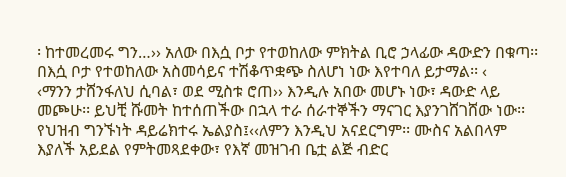፡ ከተመረመሩ ግን…›› አለው በእሷ ቦታ የተወከለው ምክትል ቢሮ ኃላፊው ዳውድን በቁጣ፡፡ በእሷ ቦታ የተወከለው አስመሳይና ተሽቆጥቋጭ ስለሆነ ነው እየተባለ ይታማል፡፡ ‹
‹ማንን ታሸንፋለህ ሲባል፣ ወደ ሚስቱ ሮጠ›› እንዲሉ አበው መሆኑ ነው፣ ዳውድ ላይ መጮሁ፡፡ ይህቺ ሹመት ከተሰጠችው በኋላ ተራ ሰራተኞችን ማናገር እያንገሸገሸው ነው፡፡የህዝብ ግንኙነት ዳይሬክተሩ ኤልያስ፤‹‹ለምን እንዲህ አናደርግም፡፡ ሙስና አልበላም እያለች አይደል የምትመጻደቀው፣ የእኛ መዝገብ ቤቷ ልጅ ብድር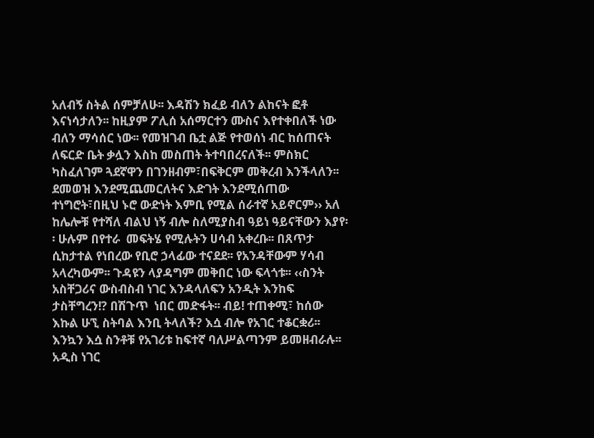አለብኝ ስትል ሰምቻለሁ፡፡ እዳሽን ክፈይ ብለን ልከናት ፎቶ እናነሳታለን፡፡ ከዚያም ፖሊሰ አሰማርተን ሙስና እየተቀበለች ነው ብለን ማሳሰር ነው፡፡ የመዝገብ ቤቷ ልጅ የተወሰነ ብር ከሰጠናት ለፍርድ ቤት ቃሏን እስከ መስጠት ትተባበረናለች፡፡ ምስክር ካስፈለገም ጓደኛዋን በገንዘብም፣በፍቅርም መቅረብ እንችላለን፡፡
ደመወዝ እንደሚጨመርለትና እድገት እንደሚሰጠው ተነግሮት፣በዚህ ኑሮ ውድነት እምቢ የሚል ሰራተኛ አይኖርም›› አለ ከሌሎቹ የተሻለ ብልህ ነኝ ብሎ ስለሚያስብ ዓይነ ዓይናቸውን እያየ፡፡ ሁሉም በየተራ  መፍትሄ የሚሉትን ሀሳብ አቀረቡ፡፡ በጸጥታ ሲከታተል የነበረው የቢሮ ኃላፊው ተናደደ፡፡ የአንዳቸውም ሃሳብ አላረካውም፡፡ ጉዳዩን ላያዳግም መቅበር ነው ፍላጎቱ፡፡ ‹‹ስንት አስቸጋሪና ውስብስብ ነገር እንዳላለፍን አንዲት እንከፍ ታስቸግረን!? በሽጉጥ  ነበር መድፋት፡፡ ብይ! ተጠቀሚ፣ ከሰው እኩል ሁኚ ስትባል እንቢ ትላለች? እሷ ብሎ የአገር ተቆርቋሪ፡፡ እንኳን እሷ ስንቶቹ የአገሪቱ ከፍተኛ ባለሥልጣንም ይመዘብራሉ፡፡
አዲስ ነገር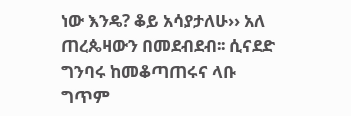ነው እንዴ? ቆይ አሳያታለሁ›› አለ ጠረጴዛውን በመደብደብ፡፡ ሲናደድ ግንባሩ ከመቆጣጠሩና ላቡ ግጥም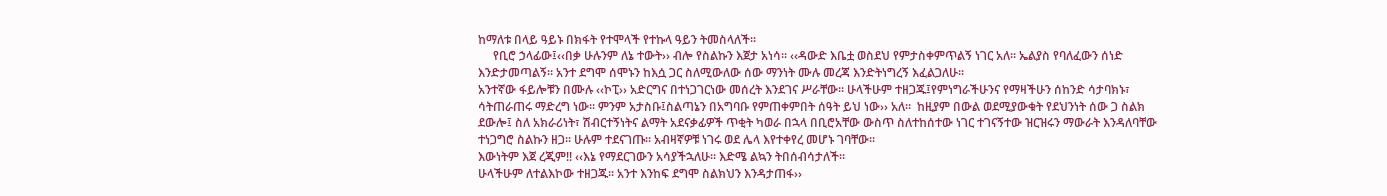ከማለቱ በላይ ዓይኑ በክፋት የተሞላች የተኩላ ዓይን ትመስላለች፡፡
     የቢሮ ኃላፊው፤‹‹በቃ ሁሉንም ለኔ ተውት›› ብሎ የስልኩን እጀታ አነሳ፡፡ ‹‹ዳውድ እቤቷ ወስደህ የምታስቀምጥልኝ ነገር አለ፡፡ ኤልያስ የባለፈውን ሰነድ እንድታመጣልኝ፡፡ አንተ ደግሞ ሰሞኑን ከእሷ ጋር ስለሚውለው ሰው ማንነት ሙሉ መረጃ እንድትነግረኝ እፈልጋለሁ፡፡
አንተኛው ፋይሎቹን በሙሉ ‹‹ኮፒ›› አድርግና በተነጋገርነው መሰረት እንደገና ሥራቸው፡፡ ሁላችሁም ተዘጋጁ፤የምነግራችሁንና የማዛችሁን ሰከንድ ሳታባክኑ፣ ሳትጠራጠሩ ማድረግ ነው፡፡ ምንም አታስቡ፤ስልጣኔን በአግባቡ የምጠቀምበት ሰዓት ይህ ነው›› አለ፡፡  ከዚያም በውል ወደሚያውቁት የደህንነት ሰው ጋ ስልክ ደውሎ፤ ስለ አክራሪነት፣ ሽብርተኝነትና ልማት አደናቃፊዎች ጥቂት ካወራ በኋላ በቢሮአቸው ውስጥ ስለተከሰተው ነገር ተገናኝተው ዝርዝሩን ማውራት እንዳለባቸው ተነጋግሮ ስልኩን ዘጋ፡፡ ሁሉም ተደናገጡ፡፡ አብዛኛዎቹ ነገሩ ወደ ሌላ እየተቀየረ መሆኑ ገባቸው፡፡
እውነትም እጀ ረጂም!! ‹‹እኔ የማደርገውን አሳያችኋለሁ፡፡ እድሜ ልኳን ትበሰብሳታለች፡፡
ሁላችሁም ለተልእኮው ተዘጋጁ፡፡ አንተ እንከፍ ደግሞ ስልክህን እንዳታጠፋ››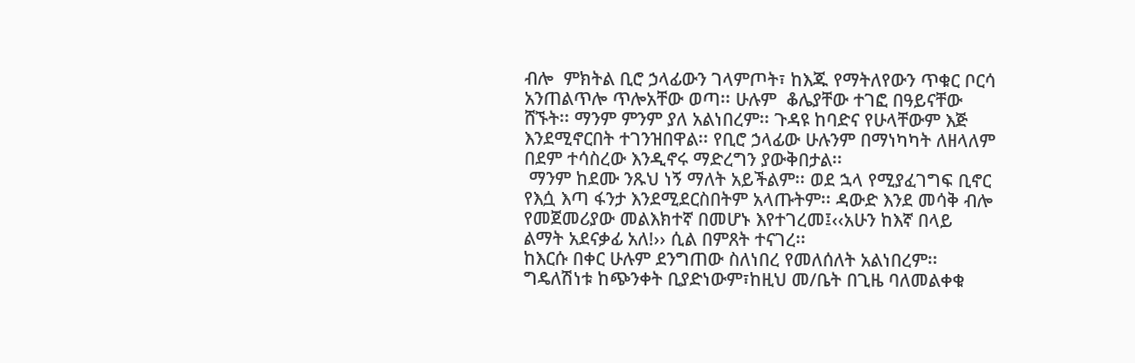ብሎ  ምክትል ቢሮ ኃላፊውን ገላምጦት፣ ከእጁ የማትለየውን ጥቁር ቦርሳ አንጠልጥሎ ጥሎአቸው ወጣ፡፡ ሁሉም  ቆሌያቸው ተገፎ በዓይናቸው ሸኙት፡፡ ማንም ምንም ያለ አልነበረም፡፡ ጉዳዩ ከባድና የሁላቸውም እጅ እንደሚኖርበት ተገንዝበዋል፡፡ የቢሮ ኃላፊው ሁሉንም በማነካካት ለዘላለም በደም ተሳስረው እንዲኖሩ ማድረግን ያውቅበታል፡፡
 ማንም ከደሙ ንጹህ ነኝ ማለት አይችልም፡፡ ወደ ኋላ የሚያፈገግፍ ቢኖር የእሷ እጣ ፋንታ እንደሚደርስበትም አላጡትም፡፡ ዳውድ እንደ መሳቅ ብሎ የመጀመሪያው መልእክተኛ በመሆኑ እየተገረመ፤‹‹አሁን ከእኛ በላይ ልማት አደናቃፊ አለ!›› ሲል በምጸት ተናገረ፡፡
ከእርሱ በቀር ሁሉም ደንግጠው ስለነበረ የመለሰለት አልነበረም፡፡ ግዴለሽነቱ ከጭንቀት ቢያድነውም፣ከዚህ መ/ቤት በጊዜ ባለመልቀቁ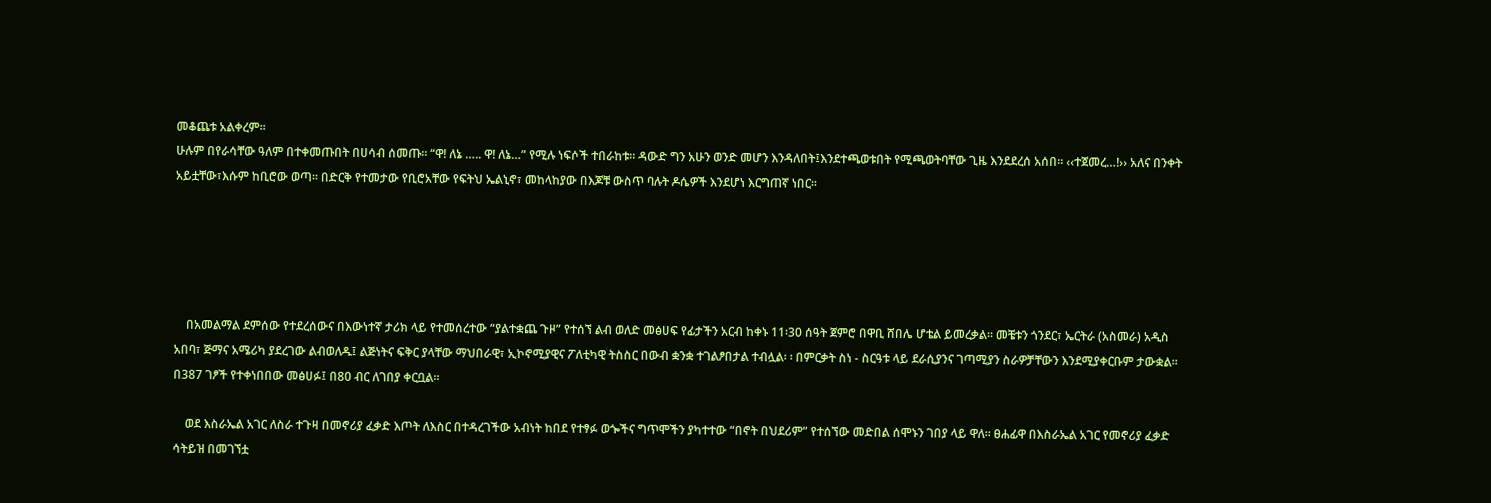መቆጨቱ አልቀረም፡፡
ሁሉም በየራሳቸው ዓለም በተቀመጡበት በሀሳብ ሰመጡ፡፡ “ዋ! ለኔ ….. ዋ! ለኔ…” የሚሉ ነፍሶች ተበራከቱ፡፡ ዳውድ ግን አሁን ወንድ መሆን እንዳለበት፤እንደተጫወቱበት የሚጫወትባቸው ጊዜ እንደደረሰ አሰበ፡፡ ‹‹ተጀመረ…!›› አለና በንቀት አይቷቸው፣እሱም ከቢሮው ወጣ፡፡ በድርቅ የተመታው የቢሮአቸው የፍትህ ኤልኒኖ፣ መከላከያው በእጆቹ ውስጥ ባሉት ዶሴዎች እንደሆነ እርግጠኛ ነበር፡፡





    በአመልማል ደምሰው የተደረሰውና በእውነተኛ ታሪክ ላይ የተመሰረተው “ያልተቋጨ ጉዞ” የተሰኘ ልብ ወለድ መፅሀፍ የፊታችን አርብ ከቀኑ 11፡30 ሰዓት ጀምሮ በዋቢ ሸበሌ ሆቴል ይመረቃል፡፡ መቼቱን ጎንደር፣ ኤርትራ (አስመራ) አዲስ አበባ፣ ጅማና አሜሪካ ያደረገው ልብወለዱ፤ ልጅነትና ፍቅር ያላቸው ማህበራዊ፣ ኢኮኖሚያዊና ፖለቲካዊ ትስስር በውብ ቋንቋ ተገልፆበታል ተብሏል፡ ፡ በምርቃት ስነ - ስርዓቱ ላይ ደራሲያንና ገጣሚያን ስራዎቻቸውን እንደሚያቀርቡም ታውቋል፡፡ በ387 ገፆች የተቀነበበው መፅሀፉ፤ በ80 ብር ለገበያ ቀርቧል፡፡

    ወደ እስራኤል አገር ለስራ ተጉዛ በመኖሪያ ፈቃድ እጦት ለእስር በተዳረገችው አብነት ከበደ የተፃፉ ወጐችና ግጥሞችን ያካተተው “በኖት በህደሪም” የተሰኘው መድበል ሰሞኑን ገበያ ላይ ዋለ፡፡ ፀሐፊዋ በእስራኤል አገር የመኖሪያ ፈቃድ ሳትይዝ በመገኘቷ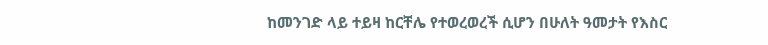ከመንገድ ላይ ተይዛ ከርቸሌ የተወረወረች ሲሆን በሁለት ዓመታት የእስር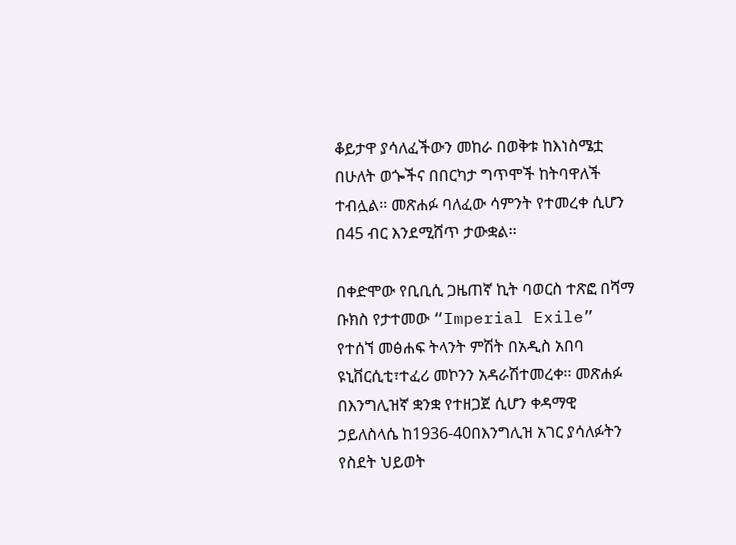ቆይታዋ ያሳለፈችውን መከራ በወቅቱ ከእነስሜቷ በሁለት ወጐችና በበርካታ ግጥሞች ከትባዋለች ተብሏል፡፡ መጽሐፉ ባለፈው ሳምንት የተመረቀ ሲሆን በ45 ብር እንደሚሸጥ ታውቋል፡፡

በቀድሞው የቢቢሲ ጋዜጠኛ ኪት ባወርስ ተጽፎ በሻማ ቡክስ የታተመው “Imperial Exile” የተሰኘ መፅሐፍ ትላንት ምሽት በአዲስ አበባ ዩኒቨርሲቲ፣ተፈሪ መኮንን አዳራሽተመረቀ፡፡ መጽሐፉ በእንግሊዝኛ ቋንቋ የተዘጋጀ ሲሆን ቀዳማዊ ኃይለስላሴ ከ1936-40በእንግሊዝ አገር ያሳለፉትን የስደት ህይወት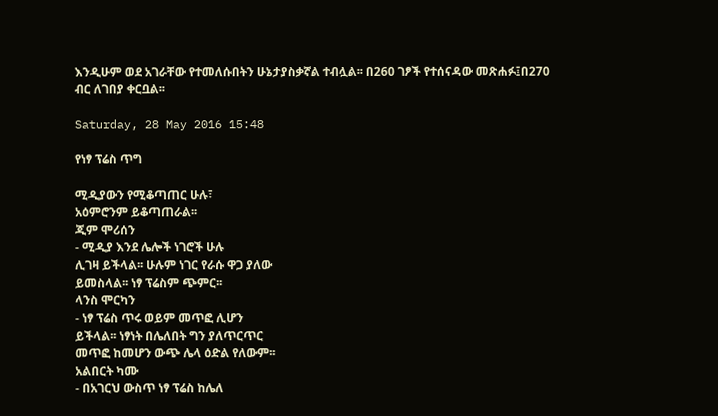እንዲሁም ወደ አገራቸው የተመለሱበትን ሁኔታያስቃኛል ተብሏል፡፡ በ260 ገፆች የተሰናዳው መጽሐፉ፤በ270 ብር ለገበያ ቀርቧል፡፡

Saturday, 28 May 2016 15:48

የነፃ ፕሬስ ጥግ

ሚዲያውን የሚቆጣጠር ሁሉ፣
አዕምሮንም ይቆጣጠራል፡፡
ጂም ሞሪሰን
- ሚዲያ እንደ ሌሎች ነገሮች ሁሉ
ሊገዛ ይችላል፡፡ ሁሉም ነገር የራሱ ዋጋ ያለው
ይመስላል፡፡ ነፃ ፕሬስም ጭምር፡፡
ላንስ ሞርካን
- ነፃ ፕሬስ ጥሩ ወይም መጥፎ ሊሆን
ይችላል፡፡ ነፃነት በሌለበት ግን ያለጥርጥር
መጥፎ ከመሆን ውጭ ሌላ ዕድል የለውም፡፡
አልበርት ካሙ
- በአገርህ ውስጥ ነፃ ፕሬስ ከሌለ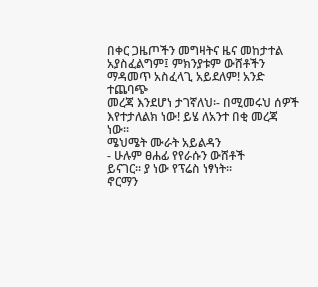በቀር ጋዜጦችን መግዛትና ዜና መከታተል
አያስፈልግም፤ ምክንያቱም ውሸቶችን
ማዳመጥ አስፈላጊ አይደለም! አንድ ተጨባጭ
መረጃ እንደሆነ ታገኛለህ፡- በሚመሩህ ሰዎች
እየተታለልክ ነው! ይሄ ለአንተ በቂ መረጃ
ነው፡፡
ሜህሜት ሙራት አይልዳን
- ሁሉም ፀሐፊ የየራሱን ውሸቶች
ይናገር፡፡ ያ ነው የፕሬስ ነፃነት፡፡
ኖርማን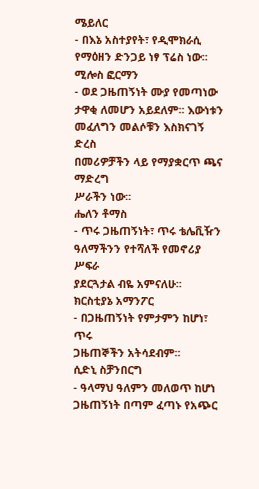ሜይለር
- በእኔ አስተያየት፣ የዲሞክራሲ
የማዕዘን ድንጋይ ነፃ ፕሬስ ነው፡፡
ሚሎስ ፎርማን
- ወደ ጋዜጠኝነት ሙያ የመጣነው
ታዋቂ ለመሆን አይደለም፡፡ እውነቱን
መፈለግን መልሶቹን እስክናገኝ ድረስ
በመሪዎቻችን ላይ የማያቋርጥ ጫና ማድረግ
ሥራችን ነው፡፡
ሔለን ቶማስ
- ጥሩ ጋዜጠኝነት፣ ጥሩ ቴሌቪዥን
ዓለማችንን የተሻለች የመኖሪያ ሥፍራ
ያደርጓታል ብዬ አምናለሁ፡፡
ክርስቲያኔ አማንፖር
- በጋዜጠኝነት የምታምን ከሆነ፣ ጥሩ
ጋዜጠኞችን አትሳደብም፡፡
ሲድኒ ስቻንበርግ
- ዓላማህ ዓለምን መለወጥ ከሆነ
ጋዜጠኝነት በጣም ፈጣኑ የአጭር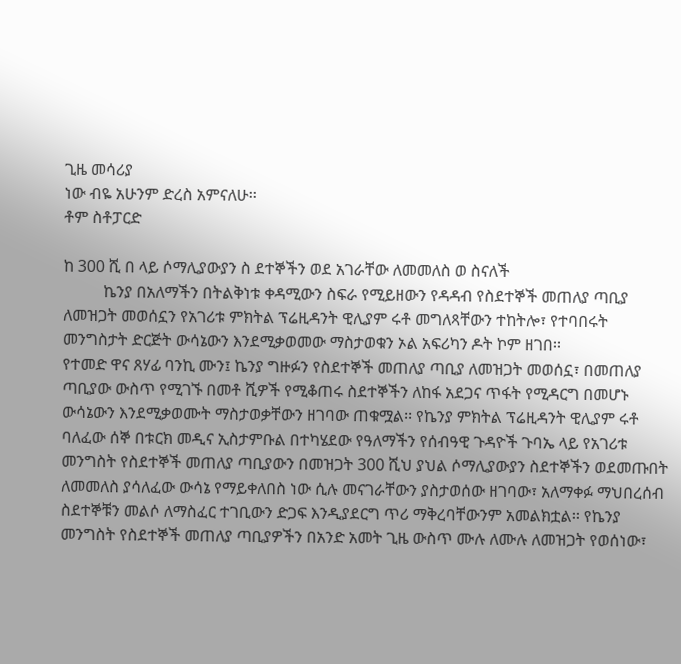ጊዜ መሳሪያ
ነው ብዬ አሁንም ድረስ አምናለሁ፡፡
ቶም ስቶፓርድ

ከ 300 ሺ በ ላይ ሶማሊያውያን ስ ደተኞችን ወደ አገራቸው ለመመለስ ወ ስናለች
          ኬንያ በአለማችን በትልቅነቱ ቀዳሚውን ስፍራ የሚይዘውን የዳዳብ የስደተኞች መጠለያ ጣቢያ ለመዝጋት መወሰኗን የአገሪቱ ምክትል ፕሬዚዳንት ዊሊያም ሩቶ መግለጻቸውን ተከትሎ፣ የተባበሩት መንግስታት ድርጅት ውሳኔውን እንደሚቃወመው ማስታወቁን ኦል አፍሪካን ዶት ኮም ዘገበ፡፡
የተመድ ዋና ጸሃፊ ባንኪ ሙን፤ ኬንያ ግዙፉን የስደተኞች መጠለያ ጣቢያ ለመዝጋት መወሰኗ፣ በመጠለያ ጣቢያው ውስጥ የሚገኙ በመቶ ሺዎች የሚቆጠሩ ስደተኞችን ለከፋ አደጋና ጥፋት የሚዳርግ በመሆኑ ውሳኔውን እንደሚቃወሙት ማስታወቃቸውን ዘገባው ጠቁሟል፡፡ የኬንያ ምክትል ፕሬዚዳንት ዊሊያም ሩቶ ባለፈው ሰኞ በቱርክ መዲና ኢስታምቡል በተካሄደው የዓለማችን የሰብዓዊ ጉዳዮች ጉባኤ ላይ የአገሪቱ መንግስት የስደተኞች መጠለያ ጣቢያውን በመዝጋት 300 ሺህ ያህል ሶማሊያውያን ስደተኞችን ወደመጡበት ለመመለስ ያሳለፈው ውሳኔ የማይቀለበስ ነው ሲሉ መናገራቸውን ያስታወሰው ዘገባው፣ አለማቀፉ ማህበረሰብ ስደተኞቹን መልሶ ለማስፈር ተገቢውን ድጋፍ እንዲያደርግ ጥሪ ማቅረባቸውንም አመልክቷል፡፡ የኬንያ መንግስት የስደተኞች መጠለያ ጣቢያዎችን በአንድ አመት ጊዜ ውስጥ ሙሉ ለሙሉ ለመዝጋት የወሰነው፣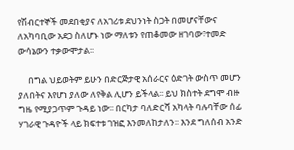የሽብርተኞች መደበቂያና ለአገሪቱ ደህንነት ስጋት በመሆናቸውና ለአካባቢው አደጋ ስለሆኑ ነው ማለቱን የጠቆመው ዘገባው፣ተመድ ውሳኔውን ተቃውሞታል፡፡

     በግል ህይወትም ይሁን በድርጅታዊ አሰራርና ዕድገት ውስጥ መሆን ያለበትና እየሆነ ያለው ለየቅል ሊሆን ይችላል፡፡ ይህ ክስተት ደግሞ ብዙ ግዜ የሚያጋጥም ጉዳይ ነው፡፡ በርካታ ባለድርሻ አካላት ባሉባቸው ሰፊ ሃገራዊ ጉዳዮች ላይ ክፍተቱ ገዝፎ እንመለከታለን፡፡ እንደ ግለሰብ አንድ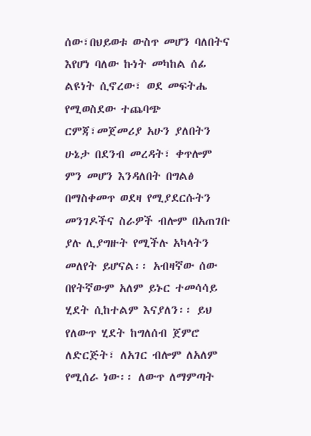ሰው፣በህይወቱ ውስጥ መሆን ባለበትና እየሆነ ባለው ኩነት መካከል ሰፊ ልዩነት ሲኖረው፣ ወደ መፍትሔ የሚወስደው ተጨባጭ ርምጃ፣መጀመሪያ አሁን ያለበትን ሁኔታ በደንብ መረዳት፣ ቀጥሎም ምን መሆን እንዳለበት በግልፅ በማስቀመጥ ወደዛ የሚያደርሱትን መንገዶችና ስራዎች ብሎም በአጠገቡ ያሉ ሊያግዙት የሚችሉ አካላትን መለየት ይሆናል፡፡ አብዛኛው ሰው በየትኛውም አለም ይኑር ተመሳሳይ ሂደት ሲከተልም እናያለን፡፡ ይህ የለውጥ ሂደት ከግለሰብ ጀምሮ ለድርጅት፣ ለአገር ብሎም ለአለም የሚሰራ ነው፡፡ ለውጥ ለማምጣት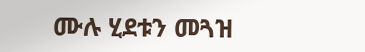ሙሉ ሂደቱን መጓዝ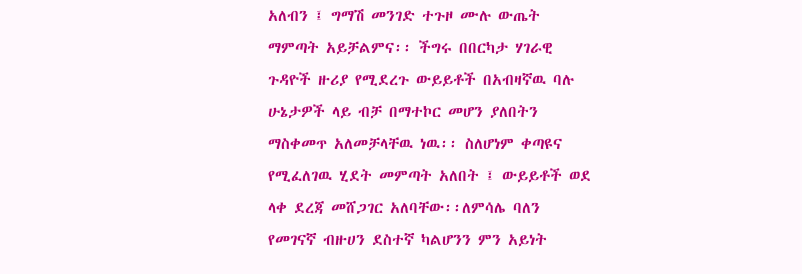አለብን ፤ ግማሽ መንገድ ተጉዞ ሙሉ ውጤት ማምጣት አይቻልምና፡፡ ችግሩ በበርካታ ሃገራዊ ጉዳዮች ዙሪያ የሚደረጉ ውይይቶች በአብዛኛዉ ባሉ ሁኔታዎች ላይ ብቻ በማተኮር መሆን ያለበትን ማስቀመጥ አለመቻላቸዉ ነዉ፡፡ ስለሆነም ቀጣዩና የሚፈለገዉ ሂደት መምጣት አለበት ፤ ውይይቶች ወደ ላቀ ደረጃ መሸጋገር አለባቸው፡፡ለምሳሌ ባለን የመገናኛ ብዙሀን ደስተኛ ካልሆንን ምን አይነት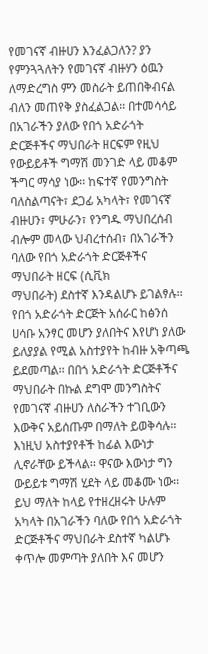የመገናኛ ብዙሀን እንፈልጋለን? ያን የምንጓጓለትን የመገናኛ ብዙሃን ዕዉን ለማድረግስ ምን መስራት ይጠበቅብናል ብለን መጠየቅ ያስፈልጋል፡፡ በተመሳሳይ በአገራችን ያለው የበጎ አድራጎት ድርጅቶችና ማህበራት ዘርፍም የዚህ የውይይቶች ግማሽ መንገድ ላይ መቆም ችግር ማሳያ ነው፡፡ ከፍተኛ የመንግስት ባለስልጣናት፣ ደጋፊ አካላት፣ የመገናኛ ብዙሀን፣ ምሁራን፣ የንግዱ ማህበረሰብ
ብሎም መላው ህብረተሰብ፣ በአገራችን ባለው የበጎ አድራጎት ድርጅቶችና ማህበራት ዘርፍ (ሲቪክ
ማህበራት) ደስተኛ እንዳልሆኑ ይገልፃሉ፡፡ የበጎ አድራጎት ድርጅት አሰራር ከፅንሰ ሀሳቡ አንፃር መሆን ያለበትና እየሆነ ያለው ይለያያል የሚል አስተያየት ከብዙ አቅጣጫ ይደመጣል፡፡ በበጎ አድራጎት ድርጅቶችና ማህበራት በኩል ደግሞ መንግስትና የመገናኛ ብዙሀን ለስራችን ተገቢውን እውቅና አይሰጡም በማለት ይወቅሳሉ፡፡ እነዚህ አስተያየቶች ከፊል እውነታ ሊኖራቸው ይችላል፡፡ ዋናው እውነታ ግን ውይይቱ ግማሽ ሂደት ላይ መቆሙ ነው፡፡ ይህ ማለት ከላይ የተዘረዘሩት ሁሉም አካላት በአገራችን ባለው የበጎ አድራጎት ድርጅቶችና ማህበራት ደስተኛ ካልሆኑ ቀጥሎ መምጣት ያለበት እና መሆን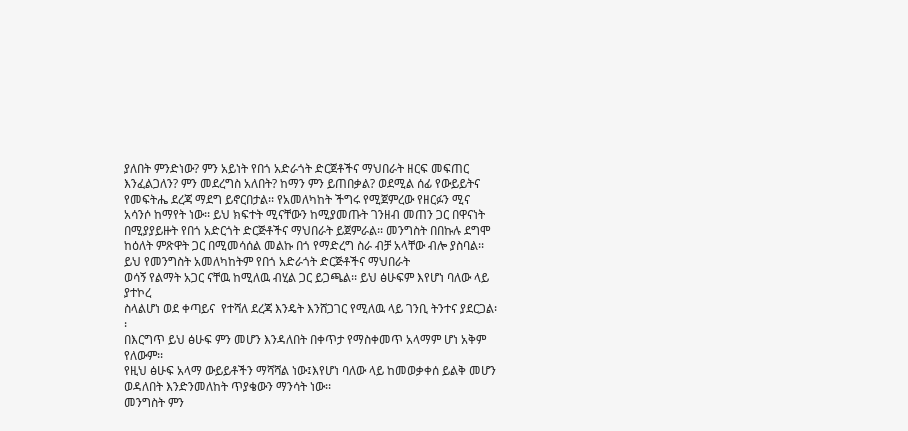ያለበት ምንድነው? ምን አይነት የበጎ አድራጎት ድርጀቶችና ማህበራት ዘርፍ መፍጠር እንፈልጋለን? ምን መደረግስ አለበት? ከማን ምን ይጠበቃል? ወደሚል ሰፊ የውይይትና የመፍትሔ ደረጃ ማደግ ይኖርበታል፡፡ የአመለካከት ችግሩ የሚጀምረው የዘርፉን ሚና አሳንሶ ከማየት ነው፡፡ ይህ ክፍተት ሚናቸውን ከሚያመጡት ገንዘብ መጠን ጋር በዋናነት በሚያያይዙት የበጎ አድርጎት ድርጅቶችና ማህበራት ይጀምራል፡፡ መንግስት በበኩሉ ደግሞ ከዕለት ምጽዋት ጋር በሚመሳሰል መልኩ በጎ የማድረግ ስራ ብቻ አላቸው ብሎ ያስባል፡፡ ይህ የመንግስት አመለካከትም የበጎ አድራጎት ድርጅቶችና ማህበራት
ወሳኝ የልማት አጋር ናቸዉ ከሚለዉ ብሂል ጋር ይጋጫል፡፡ ይህ ፅሁፍም እየሆነ ባለው ላይ ያተኮረ
ስላልሆነ ወደ ቀጣይና  የተሻለ ደረጃ እንዴት እንሸጋገር የሚለዉ ላይ ገንቢ ትንተና ያደርጋል፡፡
በእርግጥ ይህ ፅሁፍ ምን መሆን እንዳለበት በቀጥታ የማስቀመጥ አላማም ሆነ አቅም የለውም፡፡
የዚህ ፅሁፍ አላማ ውይይቶችን ማሻሻል ነው፤እየሆነ ባለው ላይ ከመወቃቀሰ ይልቅ መሆን
ወዳለበት እንድንመለከት ጥያቄውን ማንሳት ነው፡፡
መንግስት ምን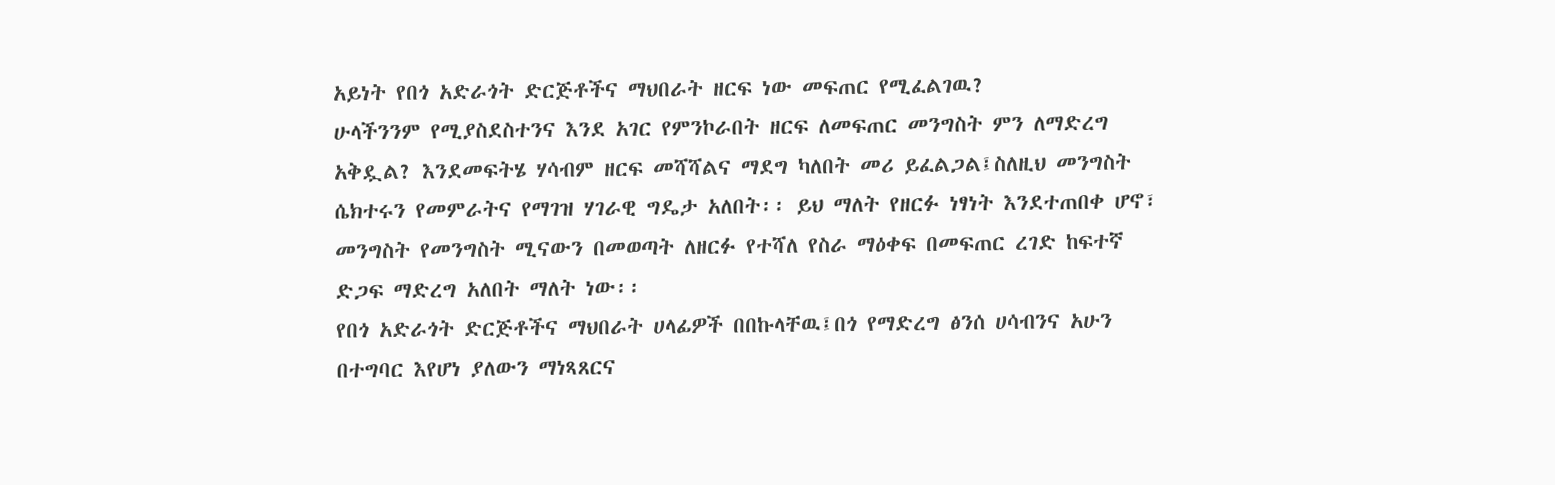አይነት የበጎ አድራጎት ድርጅቶችና ማህበራት ዘርፍ ነው መፍጠር የሚፈልገዉ?
ሁላችንንም የሚያስደስተንና እንደ አገር የምንኮራበት ዘርፍ ለመፍጠር መንግስት ምን ለማድረግ
አቅዷል? እንደመፍትሄ ሃሳብም ዘርፍ መሻሻልና ማደግ ካለበት መሪ ይፈልጋል፤ስለዚህ መንግስት
ሴክተሩን የመምራትና የማገዝ ሃገራዊ ግዴታ አለበት፡፡ ይህ ማለት የዘርፉ ነፃነት እንደተጠበቀ ሆኖ፣
መንግስት የመንግስት ሚናውን በመወጣት ለዘርፉ የተሻለ የስራ ማዕቀፍ በመፍጠር ረገድ ከፍተኛ
ድጋፍ ማድረግ አለበት ማለት ነው፡፡
የበጎ አድራጎት ድርጅቶችና ማህበራት ሀላፊዎች በበኩላቸዉ፤በጎ የማድረግ ፅንሰ ሀሳብንና አሁን
በተግባር እየሆነ ያለውን ማነጻጸርና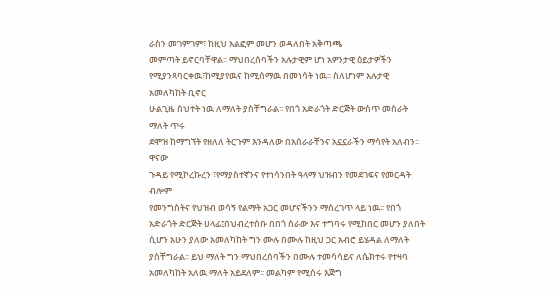ራስን መገምገም፣ ከዚህ አልፎም መሆን ወዳለበት አቅጣጫ
መምጣት ይኖርባቸዋል፡፡ ማህበረሰባችን አሉታዊም ሆነ አዎንታዊ ዕይታዎችን
የሚያንጻባርቀዉ፣ከሚያየዉና ከሚሰማዉ በመነሳት ነዉ፡፡ ስለሆነም አሉታዊ አመለካከት ቢኖር
ሁልጊዜ ስህተት ነዉ ለማለት ያስቸግራል፡፡ የበጎ አድራጎት ድርጅት ውስጥ መስራት ማለት ጥሩ
ደሞዝ ከማግኘት የዘለለ ትርጉም እንዳለው በአሰራራቸንና አኗኗራችን ማሳየት አለብን፡፡ ዋናው
ጉዳይ የሚኮረኩረን ፣የማያስተኛንና የተነሳንበት ዓላማ ህዝብን የመደገፍና የመርዳት ብሎም
የመንግስትና የህዝብ ወሳኝ የልማት አጋር መሆናችንን ማስረገጥ ላይ ነዉ፡፡ የበጎ አድራጎት ድርጅት ሀላፊ፤በህብረተሰቡ በበጎ ስራው እና ተግባሩ የሚከበር መሆን ያለበት ሲሆን አሁን ያለው አመለካከት ግን ሙሉ በሙሉ ከዚህ ጋር አብሮ ይሄዳል ለማለት ያስቸግራል፡፡ ይህ ማለት ግን ማህበረሰባችን በሙሉ ተመሳሳይና ለሴክተሩ የተዛባ አመለካከት አለዉ ማለት አይደለም፡፡ መልካም የሚሰሩ እጅግ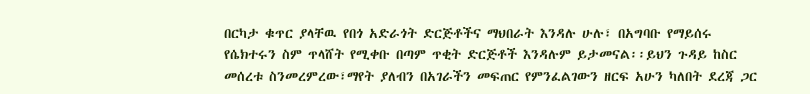በርካታ ቁጥር ያላቸዉ የበጎ አድራጎት ድርጅቶችና ማህበራት እንዳሉ ሁሉ፣ በአግባቡ የማይሰሩ የሴክተሩን ስም ጥላሸት የሚቀቡ በጣም ጥቂት ድርጅቶች እንዳሉም ይታመናል፡፡ይህን ጉዳይ ከስር መሰረቱ ስንመረምረው፣ማየት ያለብን በአገራችን መፍጠር የምንፈልገውን ዘርፍ አሁን ካለበት ደረጃ ጋር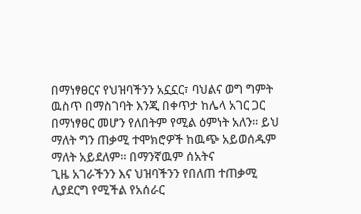በማነፃፀርና የህዝባችንን አኗኗር፣ ባህልና ወግ ግምት ዉስጥ በማስገባት እንጂ በቀጥታ ከሌላ አገር ጋር በማነፃፀር መሆን የለበትም የሚል ዕምነት አለን፡፡ ይህ ማለት ግን ጠቃሚ ተሞክሮዎች ከዉጭ አይወሰዱም ማለት አይደለም፡፡ በማንኛዉም ሰአትና
ጊዜ አገራችንን እና ህዝባችንን የበለጠ ተጠቃሚ ሊያደርግ የሚችል የአሰራር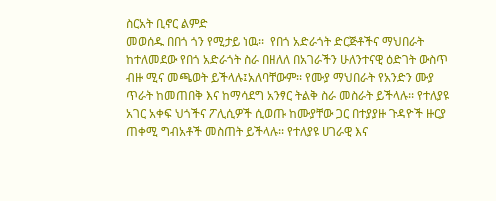ስርአት ቢኖር ልምድ
መወሰዱ በበጎ ጎን የሚታይ ነዉ፡፡  የበጎ አድራጎት ድርጅቶችና ማህበራት ከተለመደው የበጎ አድራጎት ስራ በዘለለ በአገራችን ሁለንተናዊ ዕድገት ውስጥ ብዙ ሚና መጫወት ይችላሉ፤አለባቸውም፡፡ የሙያ ማህበራት የአንድን ሙያ ጥራት ከመጠበቅ እና ከማሳደግ አንፃር ትልቅ ስራ መስራት ይችላሉ፡፡ የተለያዩ አገር አቀፍ ህጎችና ፖሊሲዎች ሲወጡ ከሙያቸው ጋር በተያያዙ ጉዳዮች ዙርያ ጠቀሚ ግብአቶች መስጠት ይችላሉ፡፡ የተለያዩ ሀገራዊ እና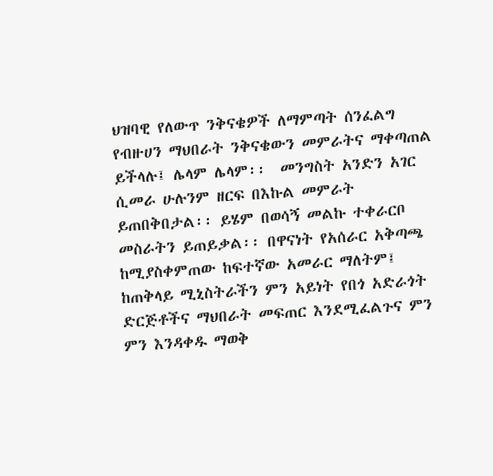ህዝባዊ የለውጥ ንቅናቄዎች ለማምጣት ሰንፈልግ የብዙሀን ማህበራት ንቅናቄውን መምራትና ማቀጣጠል ይችላሉ፤ ሌላም ሌላም፡፡  መንግስት አንድን አገር ሲመራ ሁሉንም ዘርፍ በእኩል መምራት ይጠበቅበታል፡፡ ይሄም በወሳኝ መልኩ ተቀራርቦ መስራትን ይጠይቃል፡፡ በዋናነት የአሰራር አቅጣጫ ከሚያስቀምጠው ከፍተኛው አመራር ማለትም፤ ከጠቅላይ ሚኒስትራችን ምን አይነት የበጎ አድራጎት ድርጅቶችና ማህበራት መፍጠር እንደሚፈልጉና ምን ምን እንዳቀዱ ማወቅ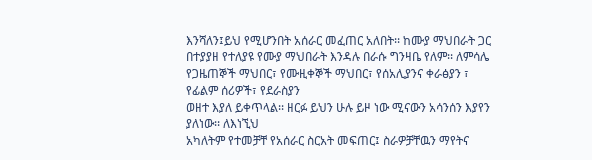እንሻለን፤ይህ የሚሆንበት አሰራር መፈጠር አለበት፡፡ ከሙያ ማህበራት ጋር በተያያዘ የተለያዩ የሙያ ማህበራት እንዳሉ በራሱ ግንዛቤ የለም፡፡ ለምሳሌ
የጋዜጠኞች ማህበር፣ የሙዚቀኞች ማህበር፣ የሰአሊያንና ቀራፅያን ፣ የፊልም ሰሪዎች፣ የደራስያን
ወዘተ እያለ ይቀጥላል፡፡ ዘርፉ ይህን ሁሉ ይዞ ነው ሚናውን አሳንሰን እያየን ያለነው፡፡ ለእነኚህ
አካለትም የተመቻቸ የአሰራር ስርአት መፍጠር፤ ስራዎቻቸዉን ማየትና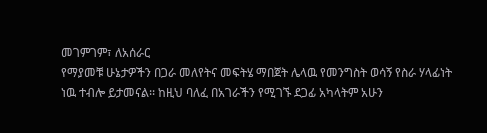መገምገም፣ ለአሰራር
የማያመቹ ሁኔታዎችን በጋራ መለየትና መፍትሄ ማበጀት ሌላዉ የመንግስት ወሳኝ የስራ ሃላፊነት
ነዉ ተብሎ ይታመናል፡፡ ከዚህ ባለፈ በአገራችን የሚገኙ ደጋፊ አካላትም አሁን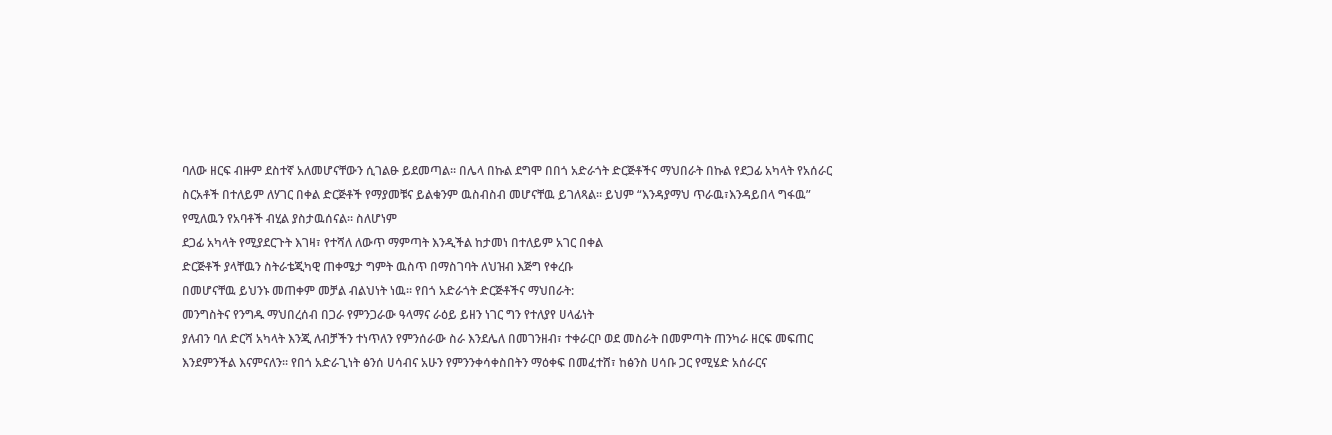ባለው ዘርፍ ብዙም ደስተኛ አለመሆናቸውን ሲገልፁ ይደመጣል፡፡ በሌላ በኩል ደግሞ በበጎ አድራጎት ድርጅቶችና ማህበራት በኩል የደጋፊ አካላት የአሰራር ስርአቶች በተለይም ለሃገር በቀል ድርጅቶች የማያመቹና ይልቁንም ዉስብስብ መሆናቸዉ ይገለጻል፡፡ ይህም “እንዳያማህ ጥራዉ፣እንዳይበላ ግፋዉ” የሚለዉን የአባቶች ብሂል ያስታዉሰናል፡፡ ስለሆነም
ደጋፊ አካላት የሚያደርጉት እገዛ፣ የተሻለ ለውጥ ማምጣት እንዲችል ከታመነ በተለይም አገር በቀል
ድርጅቶች ያላቸዉን ስትራቴጂካዊ ጠቀሜታ ግምት ዉስጥ በማስገባት ለህዝብ እጅግ የቀረቡ
በመሆናቸዉ ይህንኑ መጠቀም መቻል ብልህነት ነዉ፡፡ የበጎ አድራጎት ድርጅቶችና ማህበራት:
መንግስትና የንግዱ ማህበረሰብ በጋራ የምንጋራው ዓላማና ራዕይ ይዘን ነገር ግን የተለያየ ሀላፊነት
ያለብን ባለ ድርሻ አካላት እንጂ ለብቻችን ተነጥለን የምንሰራው ስራ እንደሌለ በመገንዘብ፣ ተቀራርቦ ወደ መስራት በመምጣት ጠንካራ ዘርፍ መፍጠር እንደምንችል እናምናለን፡፡ የበጎ አድራጊነት ፅንሰ ሀሳብና አሁን የምንንቀሳቀስበትን ማዕቀፍ በመፈተሸ፣ ከፅንስ ሀሳቡ ጋር የሚሄድ አሰራርና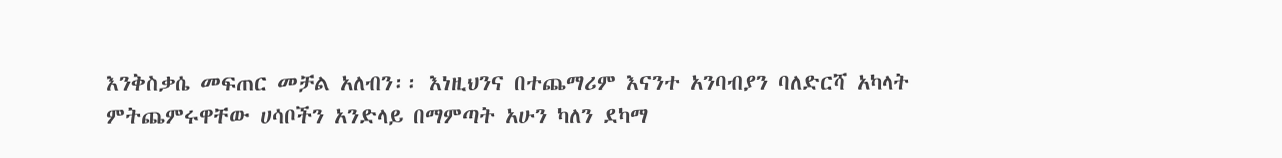እንቅስቃሴ መፍጠር መቻል አለብን፡፡ እነዚህንና በተጨማሪም እናንተ አንባብያን ባለድርሻ አካላት ምትጨምሩዋቸው ሀሳቦችን አንድላይ በማምጣት አሁን ካለን ደካማ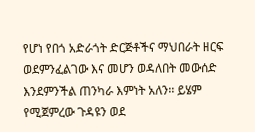የሆነ የበጎ አድራጎት ድርጅቶችና ማህበራት ዘርፍ ወደምንፈልገው እና መሆን ወዳለበት መውሰድ እንደምንችል ጠንካራ እምነት አለን፡፡ ይሄም የሚጀምረው ጉዳዩን ወደ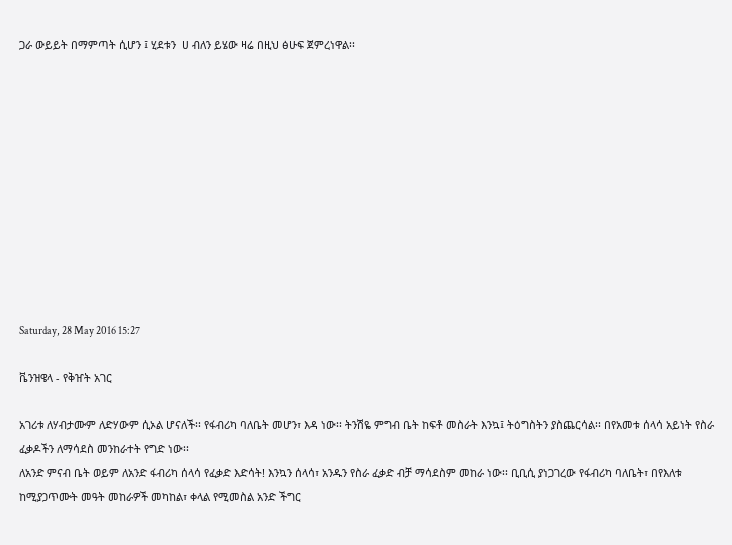ጋራ ውይይት በማምጣት ሲሆን ፤ ሂደቱን  ሀ ብለን ይሄው ዛሬ በዚህ ፅሁፍ ጀምረነዋል፡፡











Saturday, 28 May 2016 15:27

ቬንዝዌላ - የቅዠት አገር

አገሪቱ ለሃብታሙም ለድሃውም ሲኦል ሆናለች፡፡ የፋብሪካ ባለቤት መሆን፣ እዳ ነው፡፡ ትንሽዬ ምግብ ቤት ከፍቶ መስራት እንኳ፤ ትዕግስትን ያስጨርሳል፡፡ በየአመቱ ሰላሳ አይነት የስራ ፈቃዶችን ለማሳደስ መንከራተት የግድ ነው፡፡
ለአንድ ምናብ ቤት ወይም ለአንድ ፋብሪካ ሰላሳ የፈቃድ እድሳት! እንኳን ሰላሳ፣ አንዱን የስራ ፈቃድ ብቻ ማሳደስም መከራ ነው፡፡ ቢቢሲ ያነጋገረው የፋብሪካ ባለቤት፣ በየእለቱ ከሚያጋጥሙት መዓት መከራዎች መካከል፣ ቀላል የሚመስል አንድ ችግር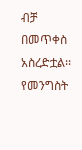ብቻ በመጥቀስ አስረድቷል፡፡ የመንግስት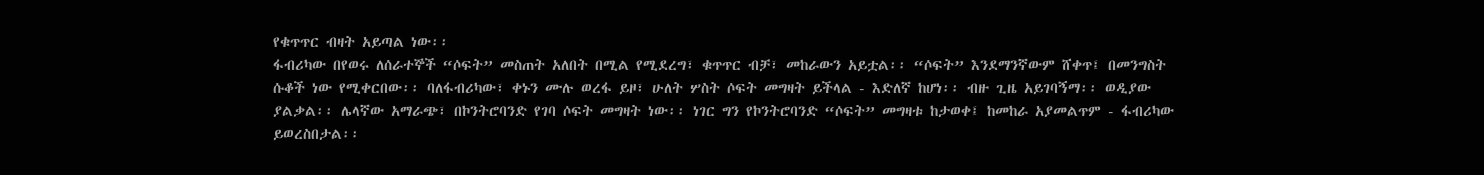የቁጥጥር ብዛት አይጣል ነው፡፡
ፋብሪካው በየወሩ ለሰራተኞች “ሶፍት” መስጠት አለበት በሚል የሚደረግ፣ ቁጥጥር ብቻ፣ መከራውን አይቷል፡፡ “ሶፍት” እንደማንኛውም ሸቀጥ፤ በመንግስት ሱቆች ነው የሚቀርበው፡፡ ባለፋብሪካው፣ ቀኑን ሙሉ ወረፋ ይዞ፣ ሁለት ሦስት ሶፍት መግዛት ይችላል - እድለኛ ከሆነ፡፡ ብዙ ጊዜ አይገባኝማ፡፡ ወዲያው ያልቃል፡፡ ሌላኛው አማራጭ፣ በኮንትሮባንድ የገባ ሶፍት መግዛት ነው፡፡ ነገር ግን የኮንትሮባንድ “ሶፍት” መግዛቱ ከታወቀ፤ ከመከራ አያመልጥም - ፋብሪካው ይወረስበታል፡፡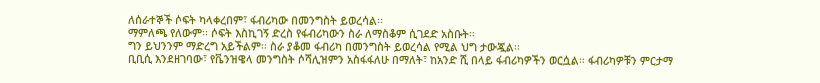ለሰራተኞች ሶፍት ካላቀረበም፣ ፋብሪካው በመንግስት ይወረሳል፡፡
ማምለጫ የለውም፡፡ ሶፍት እስኪገኝ ድረስ የፋብሪካውን ስራ ለማስቆም ሲገደድ አስቡት፡፡
ግን ይህንንም ማድረግ አይችልም፡፡ ስራ ያቆመ ፋብሪካ በመንግስት ይወረሳል የሚል ህግ ታውጇል፡፡
ቢቢሲ እንደዘገባው፣ የቬንዝዌላ መንግስት ሶሻሊዝምን አስፋፋለሁ በማለት፣ ከአንድ ሺ በላይ ፋብሪካዎችን ወርሷል፡፡ ፋብሪካዎቹን ምርታማ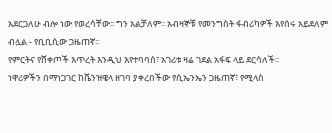አደርጋለሁ ብሎ ነው የወረሳቸው፡፡ ግን አልቻለም፡፡ አብዛኞቹ የመንግስት ፋብሪካዎች እየሰሩ አይደለም ብሏል - የቢቢሲው ጋዜጠኛ፡፡
የምርትና የሸቀጦች እጥረት እንዲህ እየተባባሰ፣ አገሪቱ ዛሬ ገደል አፋፍ ላይ ደርሳለች፡፡
ነዋሪዎችን በማነጋገር ከቬንዝዌላ ዘገባ ያቀረበችው የሲኤንኤን ጋዜጠኛ፣ የሚላስ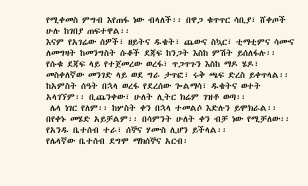የሚቀመስ ምግብ እየጠፋ ነው ብላለች፡፡ በዋጋ ቁጥጥር ሳቢያ፣ ሸቀጦች ሁሉ ከገበያ ጠፍተዋል፡፡
እናም የአገሬው ሰዎች፣ ዘይትና ዱቄት፣ ጨውና ስኳር፣ ቲማቲምና ሳሙና ለመግዛት ከመንግስት ሱቆች ደጃፍ ከንጋት እስከ ምሽት ይሰለፋሉ፡፡ የሱቁ ደጃፍ ላይ የተጀመረው ወረፋ፣ ጥጋጥጉን እስከ ማዶ ሄዶ፣ መስቀለኛው መንገድ ላይ ወደ ግራ ታጥፎ፣ ሩቅ ጫፍ ድረስ ይቀጥላል፡፡
ከአምስት ሰዓት በኋላ ወረፋ የደረሰው ጐልማሳ፣ ዱቄትና ወተት አላገኘም፡፡ ቢጨንቀው፣ ሁለት ሊትር ክሬም ገዝቶ ወጣ፡፡
 ሌላ ነገር የለም፡፡ ከሦስት ቀን በኋላ ተመልሶ እድሉን ይሞክራል፡፡ በየቀኑ መሄድ አይቻልም፡፡ በሳምንት ሁለት ቀን ብቻ ነው የሚቻለው፡፡ የአንዱ ቤተሰብ ተራ፣ ሰኞና ሃሙስ ሊሆን ይችላል፡፡
የሌላኛው ቤተሰብ ደግሞ ማክሰኞና አርብ፡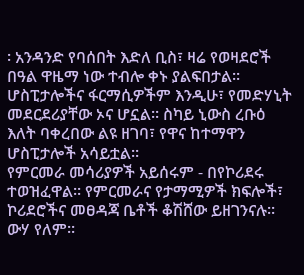፡ አንዳንድ የባሰበት እድለ ቢስ፣ ዛሬ የወዛደሮች በዓል ዋዜማ ነው ተብሎ ቀኑ ያልፍበታል፡፡ሆስፒታሎችና ፋርማሲዎችም እንዲሁ፣ የመድሃኒት መደርደሪያቸው ኦና ሆኗል፡፡ ስካይ ኒውስ ረቡዕ እለት ባቀረበው ልዩ ዘገባ፣ የዋና ከተማዋን ሆስፒታሎች አሳይቷል፡፡
የምርመራ መሳሪያዎች አይሰሩም - በየኮሪደሩ ተወዝፈዋል፡፡ የምርመራና የታማሚዎች ክፍሎች፣ ኮሪደሮችና መፀዳጃ ቤቶች ቆሽሸው ይዘገንናሉ፡፡ ውሃ የለም፡፡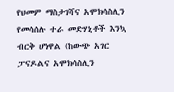የህመም ማስታገሻና አሞክሳስሊን የመሳሰሉ ተራ መድሃኒቶች እንኳ ብርቅ ሆነዋል (ከውጭ አገር ፓናዶልና አሞክሳስሊን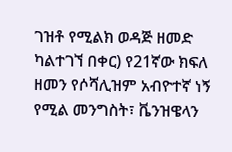ገዝቶ የሚልክ ወዳጅ ዘመድ ካልተገኘ በቀር) የ21ኛው ክፍለ ዘመን የሶሻሊዝም አብዮተኛ ነኝ የሚል መንግስት፣ ቬንዝዌላን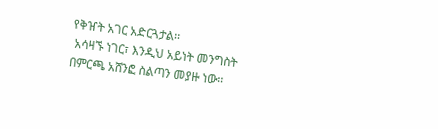የቅዠት አገር አድርጓታል፡፡
 አሳዛኙ ነገር፣ እንዲህ አይነት መንግስት በምርጫ አሸንፎ ስልጣን መያዙ ነው፡፡